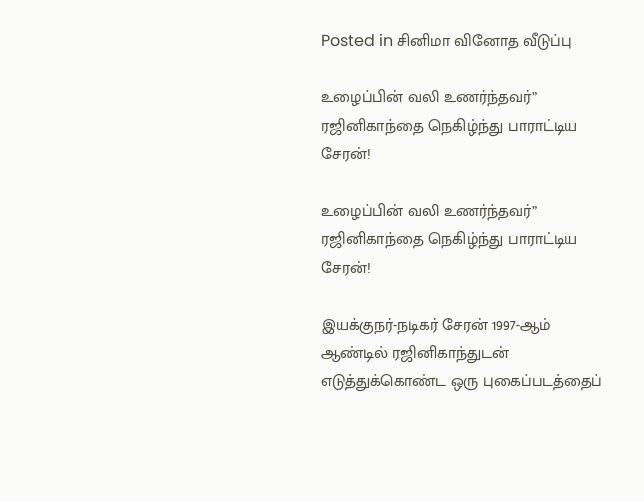Posted in சினிமா வினோத வீடுப்பு

உழைப்பின் வலி உணர்ந்தவர்” ரஜினிகாந்தை நெகிழ்ந்து பாராட்டிய சேரன்!

உழைப்பின் வலி உணர்ந்தவர்” ரஜினிகாந்தை நெகிழ்ந்து பாராட்டிய சேரன்!

இயக்குநர்-நடிகர் சேரன் 1997-ஆம் ஆண்டில் ரஜினிகாந்துடன் எடுத்துக்கொண்ட ஒரு புகைப்படத்தைப்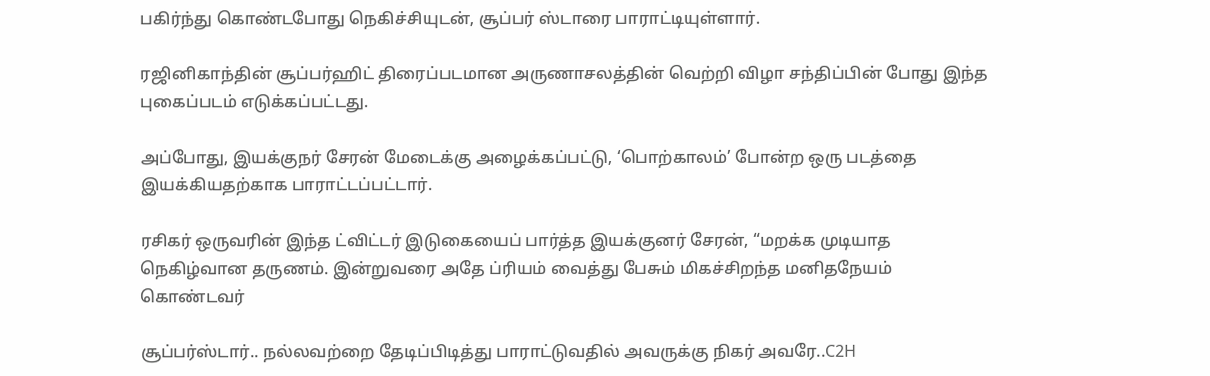பகிர்ந்து கொண்டபோது நெகிச்சியுடன், சூப்பர் ஸ்டாரை பாராட்டியுள்ளார்.

ரஜினிகாந்தின் சூப்பர்ஹிட் திரைப்படமான அருணாசலத்தின் வெற்றி விழா சந்திப்பின் போது இந்த புகைப்படம் எடுக்கப்பட்டது.

அப்போது, இயக்குநர் சேரன் மேடைக்கு அழைக்கப்பட்டு, ‘பொற்காலம்’ போன்ற ஒரு படத்தை இயக்கியதற்காக பாராட்டப்பட்டார்.

ரசிகர் ஒருவரின் இந்த ட்விட்டர் இடுகையைப் பார்த்த இயக்குனர் சேரன், “மறக்க முடியாத நெகிழ்வான தருணம். இன்றுவரை அதே ப்ரியம் வைத்து பேசும் மிகச்சிறந்த மனிதநேயம் கொண்டவர்

சூப்பர்ஸ்டார்.. நல்லவற்றை தேடிப்பிடித்து பாராட்டுவதில் அவருக்கு நிகர் அவரே..C2H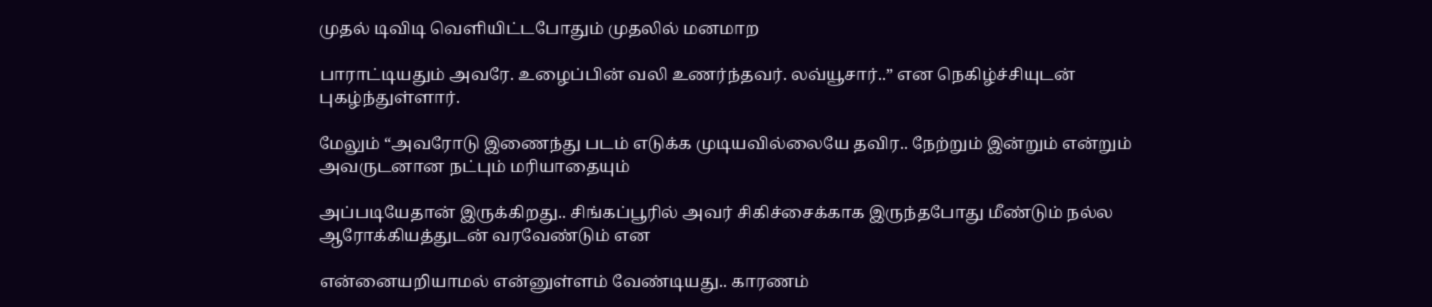முதல் டிவிடி வெளியிட்டபோதும் முதலில் மனமாற

பாராட்டியதும் அவரே. உழைப்பின் வலி உணர்ந்தவர். லவ்யூசார்..” என நெகிழ்ச்சியுடன் புகழ்ந்துள்ளார்.

மேலும் “அவரோடு இணைந்து படம் எடுக்க முடியவில்லையே தவிர.. நேற்றும் இன்றும் என்றும் அவருடனான நட்பும் மரியாதையும்

அப்படியேதான் இருக்கிறது.. சிங்கப்பூரில் அவர் சிகிச்சைக்காக இருந்தபோது மீண்டும் நல்ல ஆரோக்கியத்துடன் வரவேண்டும் என

என்னையறியாமல் என்னுள்ளம் வேண்டியது.. காரணம்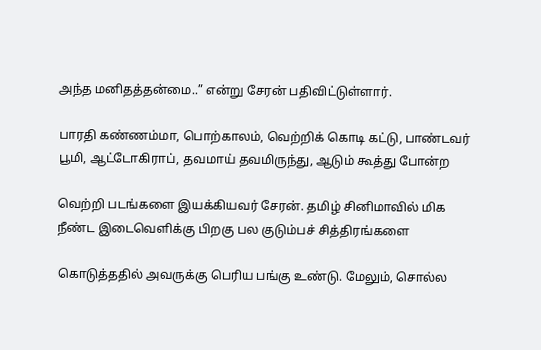அந்த மனிதத்தன்மை..” என்று சேரன் பதிவிட்டுள்ளார்.

பாரதி கண்ணம்மா, பொற்காலம், வெற்றிக் கொடி கட்டு, பாண்டவர் பூமி, ஆட்டோகிராப், தவமாய் தவமிருந்து, ஆடும் கூத்து போன்ற

வெற்றி படங்களை இயக்கியவர் சேரன். தமிழ் சினிமாவில் மிக நீண்ட இடைவெளிக்கு பிறகு பல குடும்பச் சித்திரங்களை

கொடுத்ததில் அவருக்கு பெரிய பங்கு உண்டு. மேலும், சொல்ல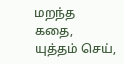மறந்த கதை, யுத்தம் செய்,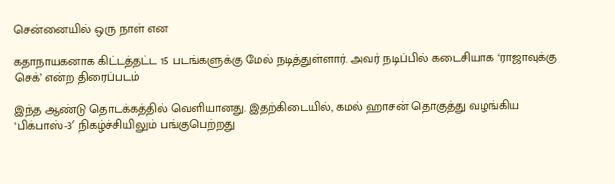சென்னையில் ஒரு நாள் என

கதாநாயகனாக கிட்டத்தட்ட 15 படங்களுக்கு மேல் நடித்துள்ளார். அவர் நடிப்பில் கடைசியாக ‘ராஜாவுக்கு செக்’ என்ற திரைப்படம்

இந்த ஆண்டு தொடக்கத்தில் வெளியானது. இதற்கிடையில், கமல் ஹாசன் தொகுத்து வழங்கிய ‘பிக்பாஸ்-3′ நிகழ்ச்சியிலும் பங்குபெற்றது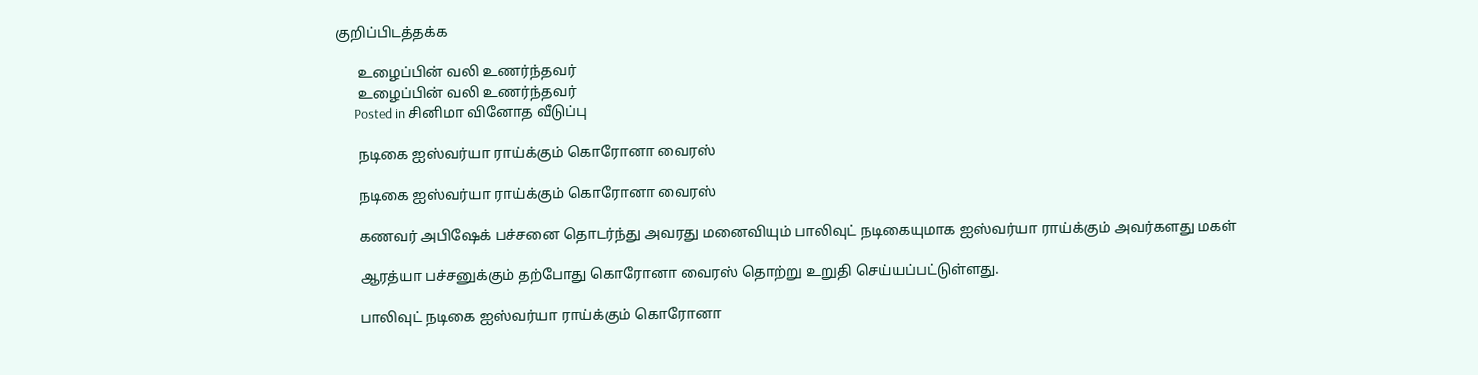குறிப்பிடத்தக்க

      உழைப்பின் வலி உணர்ந்தவர்
      உழைப்பின் வலி உணர்ந்தவர்
      Posted in சினிமா வினோத வீடுப்பு

      நடிகை ஐஸ்வர்யா ராய்க்கும் கொரோனா வைரஸ்

      நடிகை ஐஸ்வர்யா ராய்க்கும் கொரோனா வைரஸ்

      கணவர் அபிஷேக் பச்சனை தொடர்ந்து அவரது மனைவியும் பாலிவுட் நடிகையுமாக ஐஸ்வர்யா ராய்க்கும் அவர்களது மகள்

      ஆரத்யா பச்சனுக்கும் தற்போது கொரோனா வைரஸ் தொற்று உறுதி செய்யப்பட்டுள்ளது.

      பாலிவுட் நடிகை ஐஸ்வர்யா ராய்க்கும் கொரோனா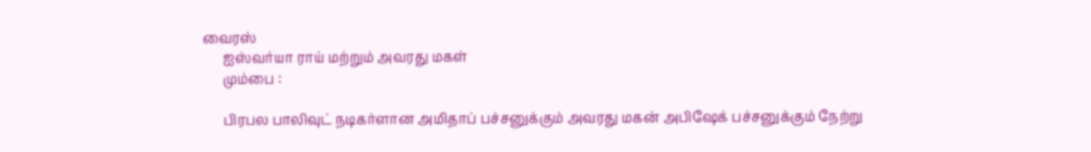வைரஸ்
      ஐஸ்வர்யா ராய் மற்றும் அவரது மகள்
      மும்பை :

      பிரபல பாலிவுட் நடிகர்ளான அமிதாப் பச்சனுக்கும் அவரது மகன் அபிஷேக் பச்சனுக்கும் நேற்று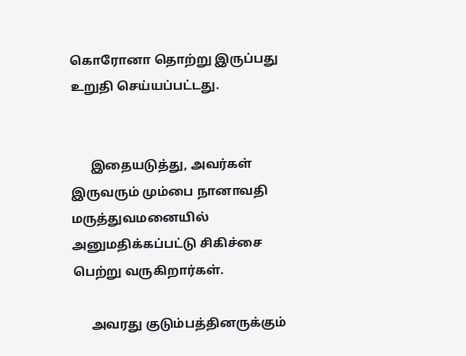கொரோனா தொற்று இருப்பது உறுதி செய்யப்பட்டது.


      இதையடுத்து, அவர்கள் இருவரும் மும்பை நானாவதி மருத்துவமனையில் அனுமதிக்கப்பட்டு சிகிச்சை பெற்று வருகிறார்கள்.

      அவரது குடும்பத்தினருக்கும்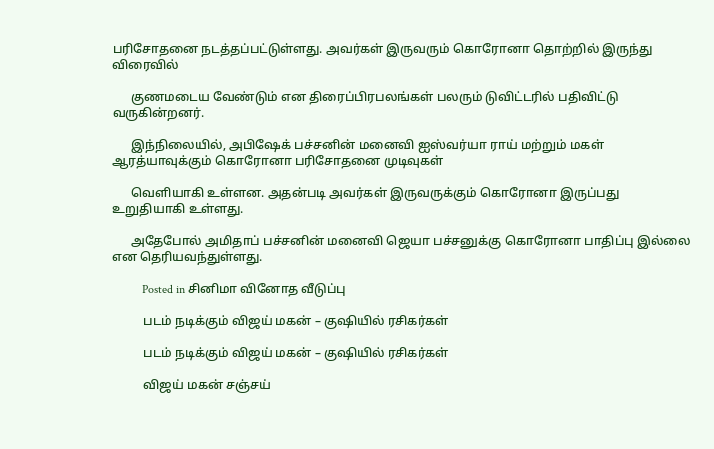பரிசோதனை நடத்தப்பட்டுள்ளது. அவர்கள் இருவரும் கொரோனா தொற்றில் இருந்து விரைவில்

      குணமடைய வேண்டும் என திரைப்பிரபலங்கள் பலரும் டுவிட்டரில் பதிவிட்டு வருகின்றனர்.

      இந்நிலையில், அபிஷேக் பச்சனின் மனைவி ஐஸ்வர்யா ராய் மற்றும் மகள் ஆரத்யாவுக்கும் கொரோனா பரிசோதனை முடிவுகள்

      வெளியாகி உள்ளன. அதன்படி அவர்கள் இருவருக்கும் கொரோனா இருப்பது உறுதியாகி உள்ளது.

      அதேபோல் அமிதாப் பச்சனின் மனைவி ஜெயா பச்சனுக்கு கொரோனா பாதிப்பு இல்லை என தெரியவந்துள்ளது.

          Posted in சினிமா வினோத வீடுப்பு

          படம் நடிக்கும் விஜய் மகன் – குஷியில் ரசிகர்கள்

          படம் நடிக்கும் விஜய் மகன் – குஷியில் ரசிகர்கள்

          விஜய் மகன் சஞ்சய்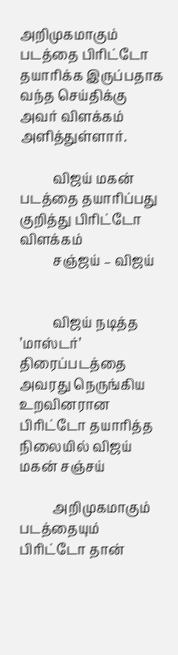அறிமுகமாகும் படத்தை பிரிட்டோ தயாரிக்க இருப்பதாக வந்த செய்திக்கு அவர் விளக்கம் அளித்துள்ளார்.

          விஜய் மகன் படத்தை தயாரிப்பது குறித்து பிரிட்டோ விளக்கம்
          சஞ்ஜய் – விஜய்


          விஜய் நடித்த ’மாஸ்டர்’ திரைப்படத்தை அவரது நெருங்கிய உறவினரான பிரிட்டோ தயாரித்த நிலையில் விஜய் மகன் சஞ்சய்

          அறிமுகமாகும் படத்தையும் பிரிட்டோ தான்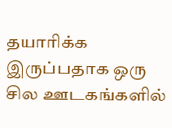தயாரிக்க இருப்பதாக ஒரு சில ஊடகங்களில்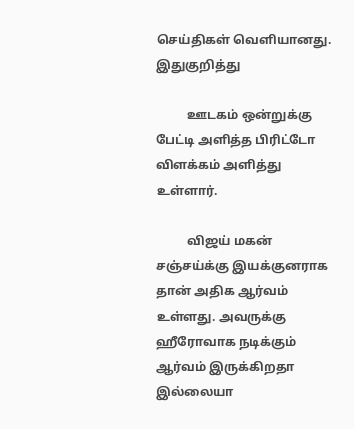செய்திகள் வெளியானது. இதுகுறித்து

          ஊடகம் ஒன்றுக்கு பேட்டி அளித்த பிரிட்டோ விளக்கம் அளித்து உள்ளார்.

          விஜய் மகன் சஞ்சய்க்கு இயக்குனராக தான் அதிக ஆர்வம் உள்ளது. அவருக்கு ஹீரோவாக நடிக்கும் ஆர்வம் இருக்கிறதா இல்லையா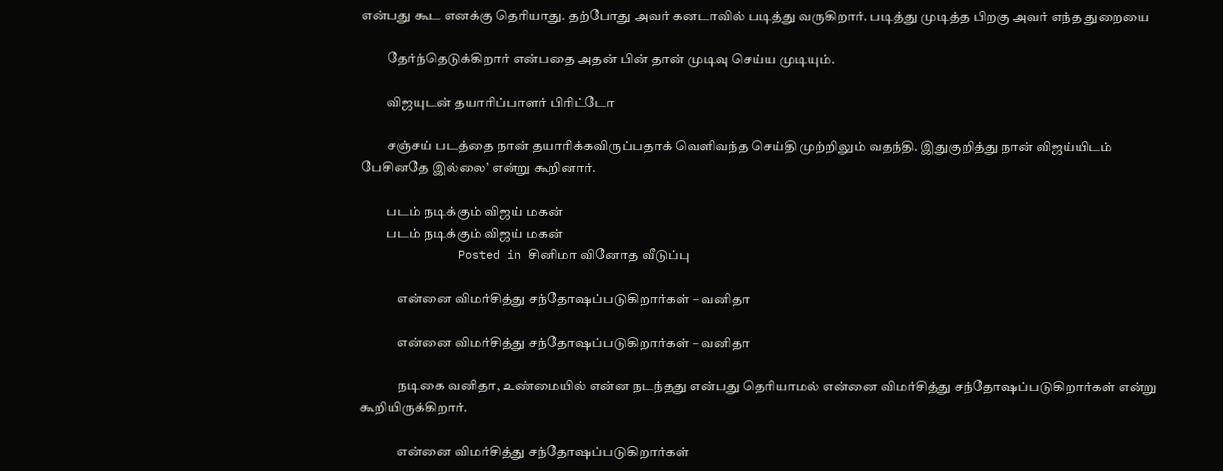என்பது கூட எனக்கு தெரியாது. தற்போது அவர் கனடாவில் படித்து வருகிறார். படித்து முடித்த பிறகு அவர் எந்த துறையை

          தேர்ந்தெடுக்கிறார் என்பதை அதன் பின் தான் முடிவு செய்ய முடியும்.

          விஜயுடன் தயாரிப்பாளர் பிரிட்டோ

          சஞ்சய் படத்தை நான் தயாரிக்கவிருப்பதாக் வெளிவந்த செய்தி முற்றிலும் வதந்தி. இதுகுறித்து நான் விஜய்யிடம் பேசினதே இல்லை’ என்று கூறினார்.

          படம் நடிக்கும் விஜய் மகன்
          படம் நடிக்கும் விஜய் மகன்
              Posted in சினிமா வினோத வீடுப்பு

              என்னை விமர்சித்து சந்தோஷப்படுகிறார்கள் – வனிதா

              என்னை விமர்சித்து சந்தோஷப்படுகிறார்கள் – வனிதா

              நடிகை வனிதா, உண்மையில் என்ன நடந்தது என்பது தெரியாமல் என்னை விமர்சித்து சந்தோஷப்படுகிறார்கள் என்று கூறியிருக்கிறார்.

              என்னை விமர்சித்து சந்தோஷப்படுகிறார்கள்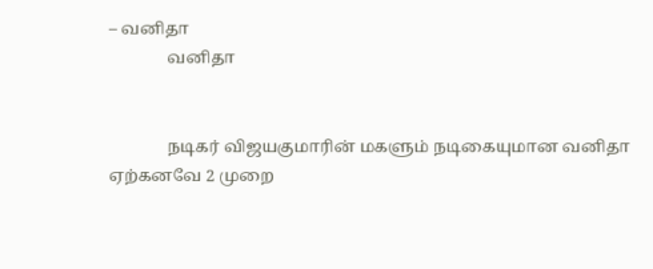– வனிதா
              வனிதா


              நடிகர் விஜயகுமாரின் மகளும் நடிகையுமான வனிதா ஏற்கனவே 2 முறை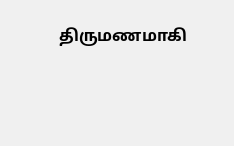திருமணமாகி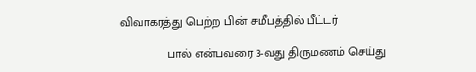விவாகரத்து பெற்ற பின் சமீபத்தில் பீட்டர்

              பால் என்பவரை 3-வது திருமணம் செய்து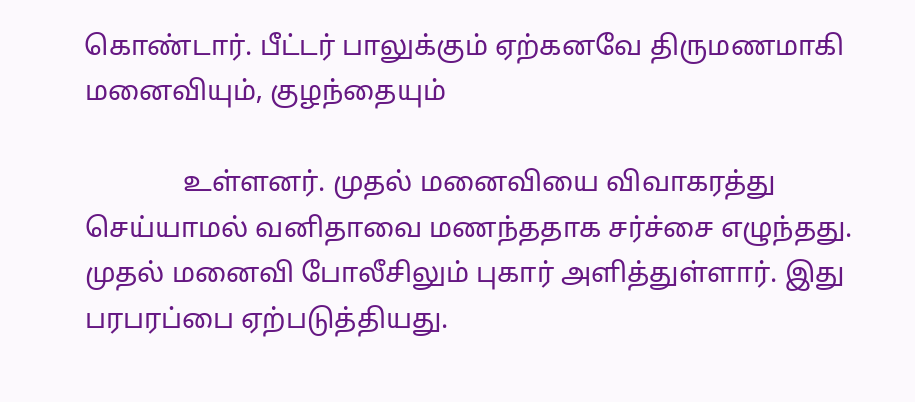கொண்டார். பீட்டர் பாலுக்கும் ஏற்கனவே திருமணமாகி மனைவியும், குழந்தையும்

              உள்ளனர். முதல் மனைவியை விவாகரத்து செய்யாமல் வனிதாவை மணந்ததாக சர்ச்சை எழுந்தது. முதல் மனைவி போலீசிலும் புகார் அளித்துள்ளார். இது பரபரப்பை ஏற்படுத்தியது.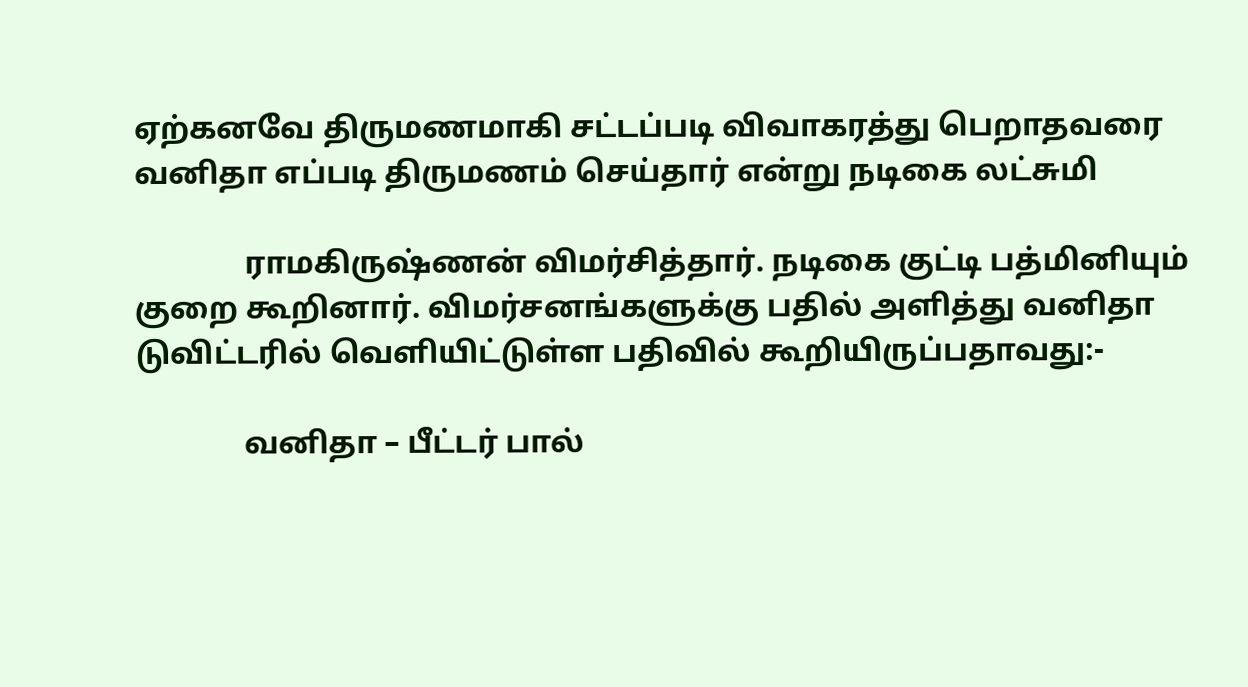ஏற்கனவே திருமணமாகி சட்டப்படி விவாகரத்து பெறாதவரை வனிதா எப்படி திருமணம் செய்தார் என்று நடிகை லட்சுமி

              ராமகிருஷ்ணன் விமர்சித்தார். நடிகை குட்டி பத்மினியும் குறை கூறினார். விமர்சனங்களுக்கு பதில் அளித்து வனிதா டுவிட்டரில் வெளியிட்டுள்ள பதிவில் கூறியிருப்பதாவது:-

              வனிதா – பீட்டர் பால்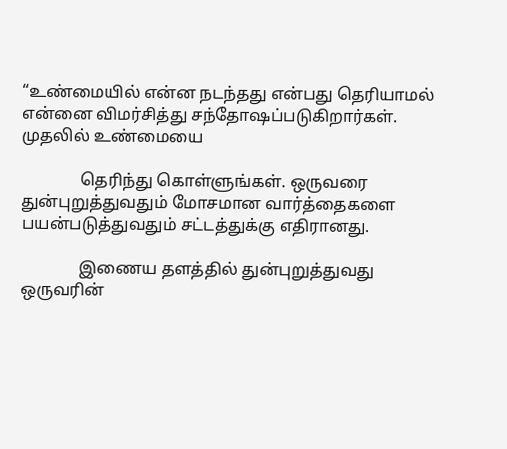“உண்மையில் என்ன நடந்தது என்பது தெரியாமல் என்னை விமர்சித்து சந்தோஷப்படுகிறார்கள். முதலில் உண்மையை

              தெரிந்து கொள்ளுங்கள். ஒருவரை துன்புறுத்துவதும் மோசமான வார்த்தைகளை பயன்படுத்துவதும் சட்டத்துக்கு எதிரானது.

              இணைய தளத்தில் துன்புறுத்துவது ஒருவரின்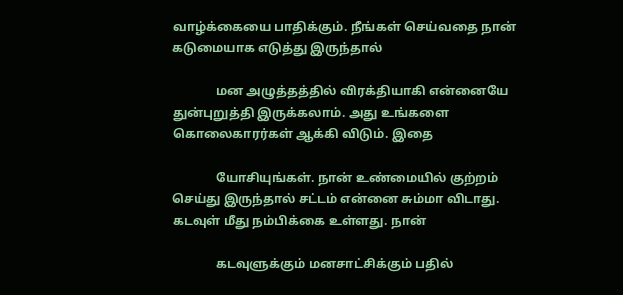வாழ்க்கையை பாதிக்கும். நீங்கள் செய்வதை நான் கடுமையாக எடுத்து இருந்தால்

              மன அழுத்தத்தில் விரக்தியாகி என்னையே துன்புறுத்தி இருக்கலாம். அது உங்களை கொலைகாரர்கள் ஆக்கி விடும். இதை

              யோசியுங்கள். நான் உண்மையில் குற்றம் செய்து இருந்தால் சட்டம் என்னை சும்மா விடாது. கடவுள் மீது நம்பிக்கை உள்ளது. நான்

              கடவுளுக்கும் மனசாட்சிக்கும் பதில்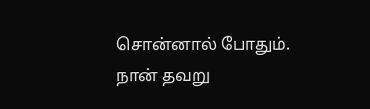சொன்னால் போதும். நான் தவறு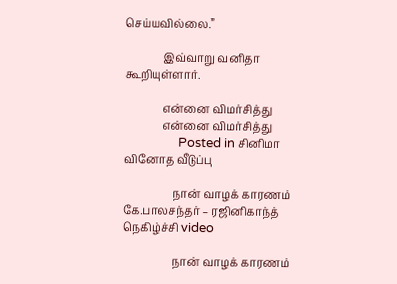செய்யவில்லை.”

              இவ்வாறு வனிதா கூறியுள்ளார்.

              என்னை விமர்சித்து
              என்னை விமர்சித்து
                  Posted in சினிமா வினோத வீடுப்பு

                  நான் வாழக் காரணம் கே.பாலசந்தர் – ரஜினிகாந்த் நெகிழ்ச்சி video

                  நான் வாழக் காரணம்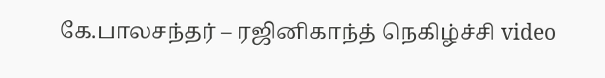கே.பாலசந்தர் – ரஜினிகாந்த் நெகிழ்ச்சி video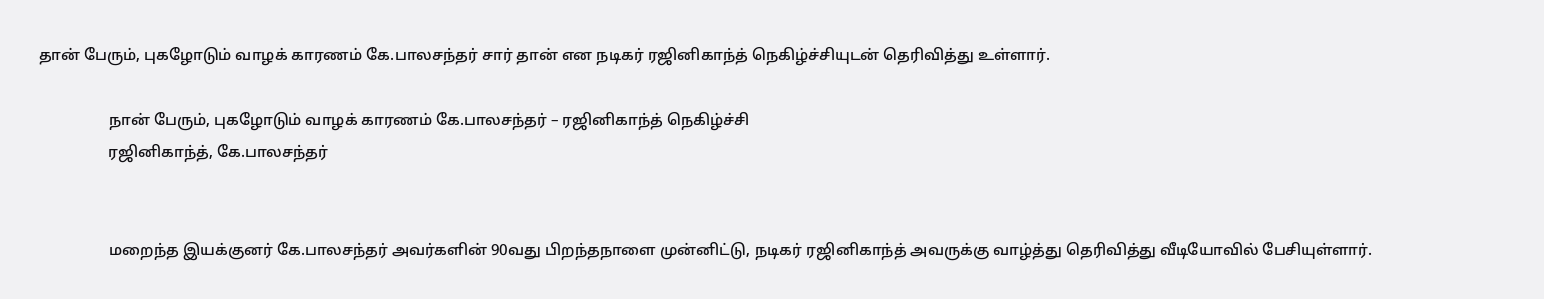தான் பேரும், புகழோடும் வாழக் காரணம் கே.பாலசந்தர் சார் தான் என நடிகர் ரஜினிகாந்த் நெகிழ்ச்சியுடன் தெரிவித்து உள்ளார்.

                  நான் பேரும், புகழோடும் வாழக் காரணம் கே.பாலசந்தர் – ரஜினிகாந்த் நெகிழ்ச்சி
                  ரஜினிகாந்த், கே.பாலசந்தர்


                  மறைந்த இயக்குனர் கே.பாலசந்தர் அவர்களின் 90வது பிறந்தநாளை முன்னிட்டு, நடிகர் ரஜினிகாந்த் அவருக்கு வாழ்த்து தெரிவித்து வீடியோவில் பேசியுள்ளார்.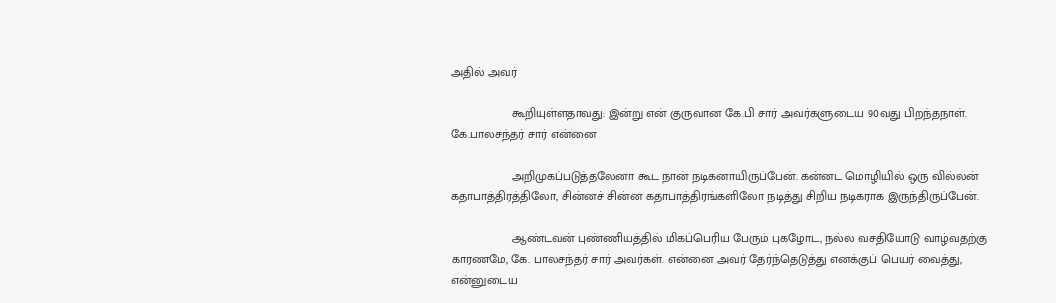அதில் அவர்

                  கூறியுள்ளதாவது: இன்று என் குருவான கே.பி சார் அவர்களுடைய 90வது பிறந்தநாள். கே.பாலசந்தர் சார் என்னை

                  அறிமுகப்படுத்தலேனா கூட நான் நடிகனாயிருப்பேன். கன்னட மொழியில் ஒரு வில்லன் கதாபாத்திரத்திலோ, சின்னச் சின்ன கதாபாத்திரங்களிலோ நடித்து சிறிய நடிகராக இருந்திருப்பேன்.

                  ஆண்டவன் புண்ணியத்தில் மிகப்பெரிய பேரும் புகழோட, நல்ல வசதியோடு வாழ்வதற்கு காரணமே, கே. பாலசந்தர் சார் அவர்கள். என்னை அவர் தேர்ந்தெடுத்து எனக்குப் பெயர் வைத்து, என்னுடைய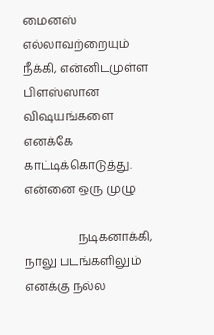மைனஸ் எல்லாவற்றையும் நீக்கி, என்னிடமுள்ள பிளஸ்ஸான விஷயங்களை எனக்கே காட்டிக்கொடுத்து. என்னை ஒரு முழு

                  நடிகனாக்கி, நாலு படங்களிலும் எனக்கு நல்ல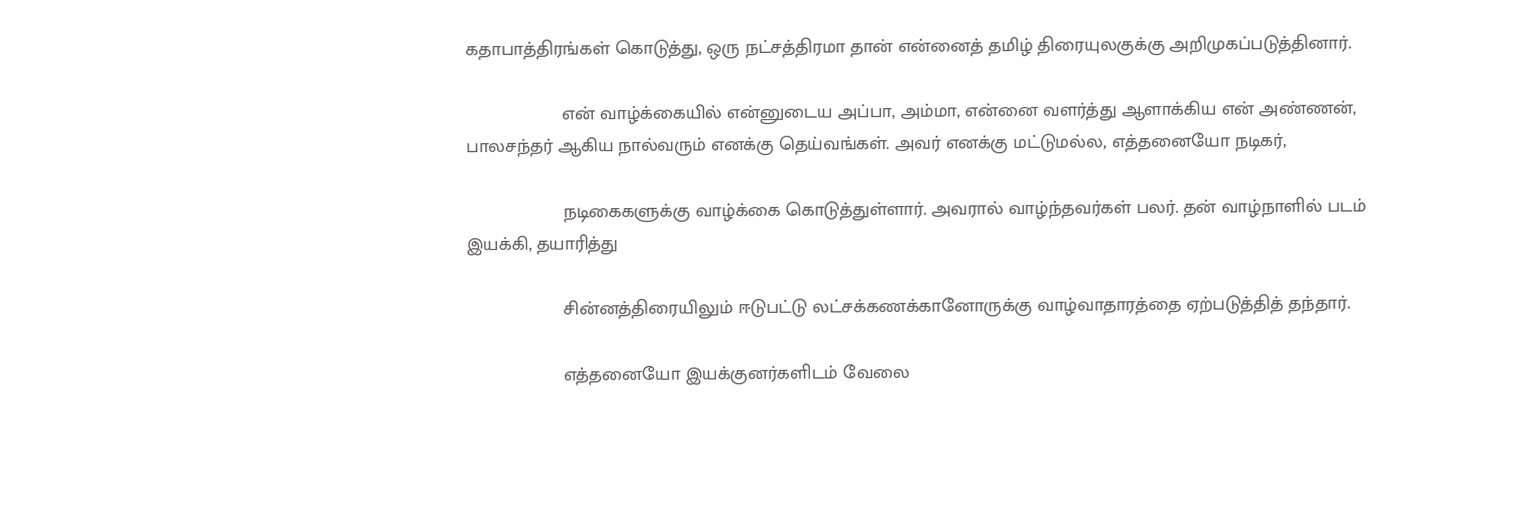கதாபாத்திரங்கள் கொடுத்து, ஒரு நட்சத்திரமா தான் என்னைத் தமிழ் திரையுலகுக்கு அறிமுகப்படுத்தினார்.

                  என் வாழ்க்கையில் என்னுடைய அப்பா, அம்மா, என்னை வளர்த்து ஆளாக்கிய என் அண்ணன், பாலசந்தர் ஆகிய நால்வரும் எனக்கு தெய்வங்கள். அவர் எனக்கு மட்டுமல்ல, எத்தனையோ நடிகர்,

                  நடிகைகளுக்கு வாழ்க்கை கொடுத்துள்ளார். அவரால் வாழ்ந்தவர்கள் பலர். தன் வாழ்நாளில் படம் இயக்கி, தயாரித்து

                  சின்னத்திரையிலும் ஈடுபட்டு லட்சக்கணக்கானோருக்கு வாழ்வாதாரத்தை ஏற்படுத்தித் தந்தார்.

                  எத்தனையோ இயக்குனர்களிடம் வேலை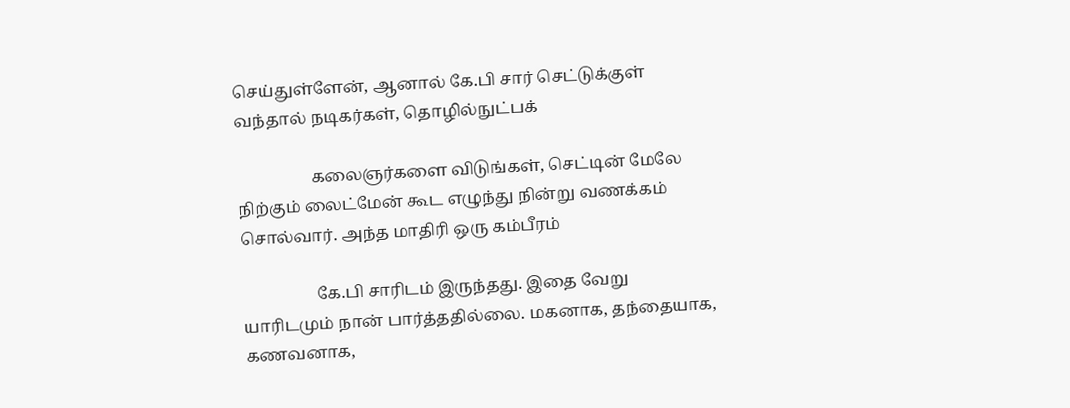செய்துள்ளேன், ஆனால் கே.பி சார் செட்டுக்குள் வந்தால் நடிகர்கள், தொழில்நுட்பக்

                  கலைஞர்களை விடுங்கள், செட்டின் மேலே நிற்கும் லைட்மேன் கூட எழுந்து நின்று வணக்கம் சொல்வார். அந்த மாதிரி ஒரு கம்பீரம்

                  கே.பி சாரிடம் இருந்தது. இதை வேறு யாரிடமும் நான் பார்த்ததில்லை. மகனாக, தந்தையாக, கணவனாக,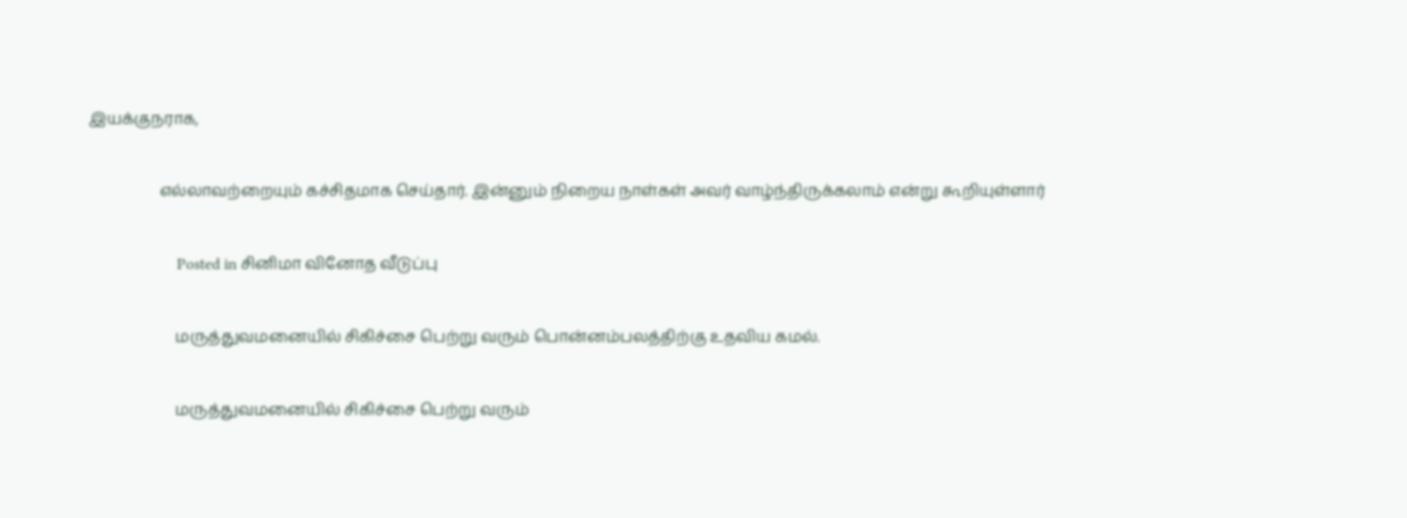இயக்குநராக,

                  எல்லாவற்றையும் கச்சிதமாக செய்தார். இன்னும் நிறைய நாள்கள் அவர் வாழ்ந்திருக்கலாம் என்று கூறியுள்ளார்

                      Posted in சினிமா வினோத வீடுப்பு

                      மருத்துவமனையில் சிகிச்சை பெற்று வரும் பொன்னம்பலத்திற்கு உதவிய கமல்.

                      மருத்துவமனையில் சிகிச்சை பெற்று வரும்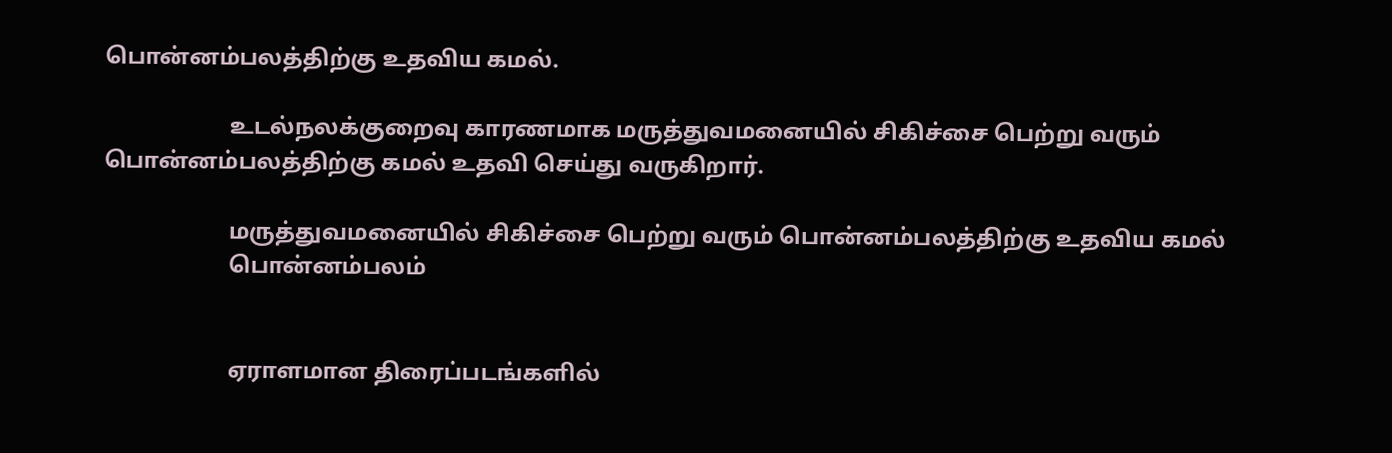பொன்னம்பலத்திற்கு உதவிய கமல்.

                      உடல்நலக்குறைவு காரணமாக மருத்துவமனையில் சிகிச்சை பெற்று வரும் பொன்னம்பலத்திற்கு கமல் உதவி செய்து வருகிறார்.

                      மருத்துவமனையில் சிகிச்சை பெற்று வரும் பொன்னம்பலத்திற்கு உதவிய கமல்
                      பொன்னம்பலம்


                      ஏராளமான திரைப்படங்களில்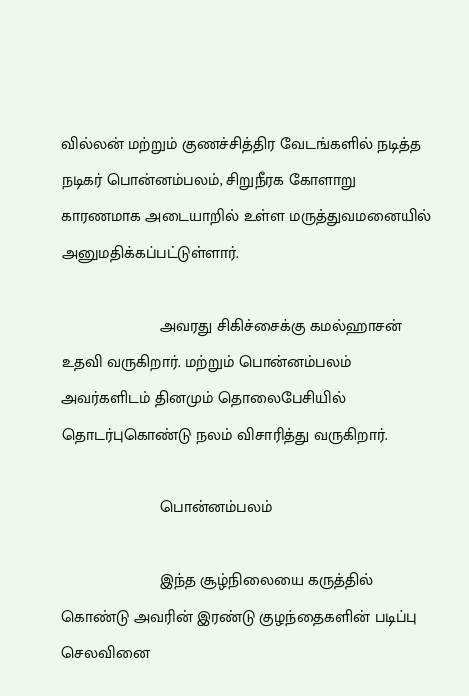வில்லன் மற்றும் குணச்சித்திர வேடங்களில் நடித்த நடிகர் பொன்னம்பலம், சிறுநீரக கோளாறு காரணமாக அடையாறில் உள்ள மருத்துவமனையில் அனுமதிக்கப்பட்டுள்ளார்.

                      அவரது சிகிச்சைக்கு கமல்ஹாசன் உதவி வருகிறார். மற்றும் பொன்னம்பலம் அவர்களிடம் தினமும் தொலைபேசியில் தொடர்புகொண்டு நலம் விசாரித்து வருகிறார்.

                      பொன்னம்பலம்

                      இந்த சூழ்நிலையை கருத்தில் கொண்டு அவரின் இரண்டு குழந்தைகளின் படிப்பு செலவினை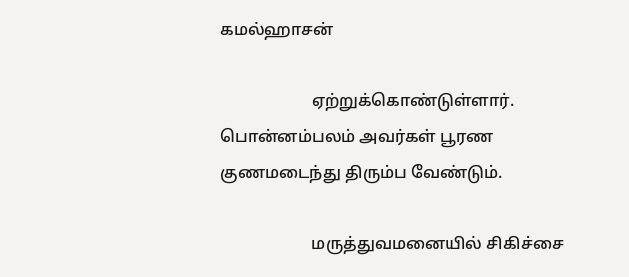கமல்ஹாசன்

                      ஏற்றுக்கொண்டுள்ளார். பொன்னம்பலம் அவர்கள் பூரண குணமடைந்து திரும்ப வேண்டும்.

                      மருத்துவமனையில் சிகிச்சை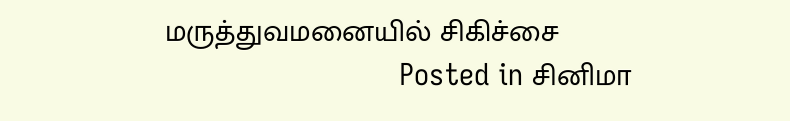மருத்துவமனையில் சிகிச்சை
                          Posted in சினிமா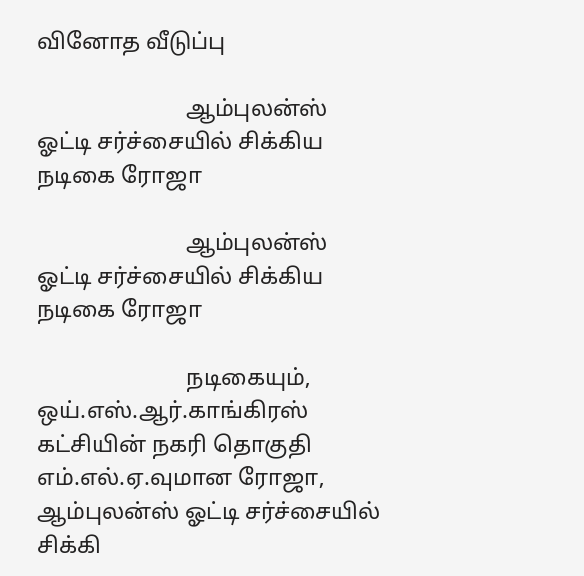வினோத வீடுப்பு

                          ஆம்புலன்ஸ் ஓட்டி சர்ச்சையில் சிக்கிய நடிகை ரோஜா

                          ஆம்புலன்ஸ் ஓட்டி சர்ச்சையில் சிக்கிய நடிகை ரோஜா

                          நடிகையும், ஒய்.எஸ்.ஆர்.காங்கிரஸ் கட்சியின் நகரி தொகுதி எம்.எல்.ஏ.வுமான ரோஜா, ஆம்புலன்ஸ் ஓட்டி சர்ச்சையில் சிக்கி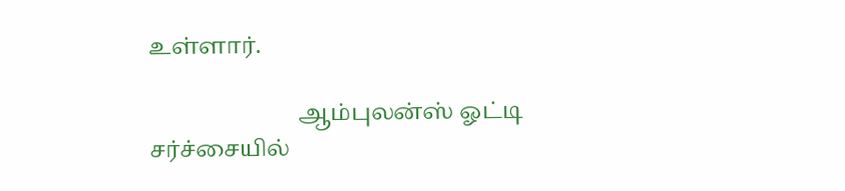உள்ளார்.

                          ஆம்புலன்ஸ் ஓட்டி சர்ச்சையில்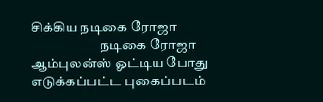சிக்கிய நடிகை ரோஜா
                          நடிகை ரோஜா ஆம்புலன்ஸ் ஓட்டிய போது எடுக்கப்பட்ட புகைப்படம்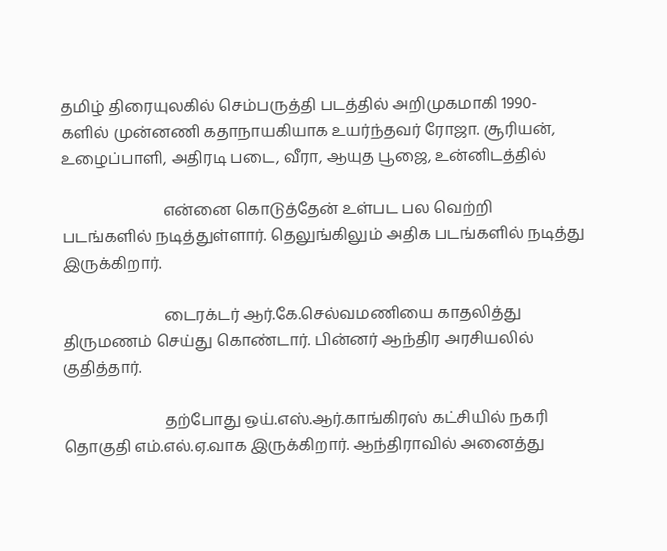தமிழ் திரையுலகில் செம்பருத்தி படத்தில் அறிமுகமாகி 1990-களில் முன்னணி கதாநாயகியாக உயர்ந்தவர் ரோஜா. சூரியன், உழைப்பாளி, அதிரடி படை, வீரா, ஆயுத பூஜை, உன்னிடத்தில்

                          என்னை கொடுத்தேன் உள்பட பல வெற்றி படங்களில் நடித்துள்ளார். தெலுங்கிலும் அதிக படங்களில் நடித்து இருக்கிறார்.

                          டைரக்டர் ஆர்.கே.செல்வமணியை காதலித்து திருமணம் செய்து கொண்டார். பின்னர் ஆந்திர அரசியலில் குதித்தார்.

                          தற்போது ஒய்.எஸ்.ஆர்.காங்கிரஸ் கட்சியில் நகரி தொகுதி எம்.எல்.ஏ.வாக இருக்கிறார். ஆந்திராவில் அனைத்து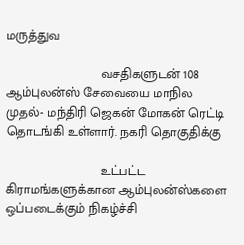மருத்துவ

                          வசதிகளுடன் 108 ஆம்புலன்ஸ் சேவையை மாநில முதல்- மந்திரி ஜெகன் மோகன் ரெட்டி தொடங்கி உள்ளார். நகரி தொகுதிக்கு

                          உட்பட்ட கிராமங்களுக்கான ஆம்புலன்ஸ்களை ஒப்படைக்கும் நிகழ்ச்சி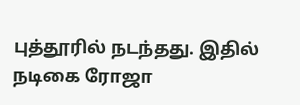புத்தூரில் நடந்தது. இதில் நடிகை ரோஜா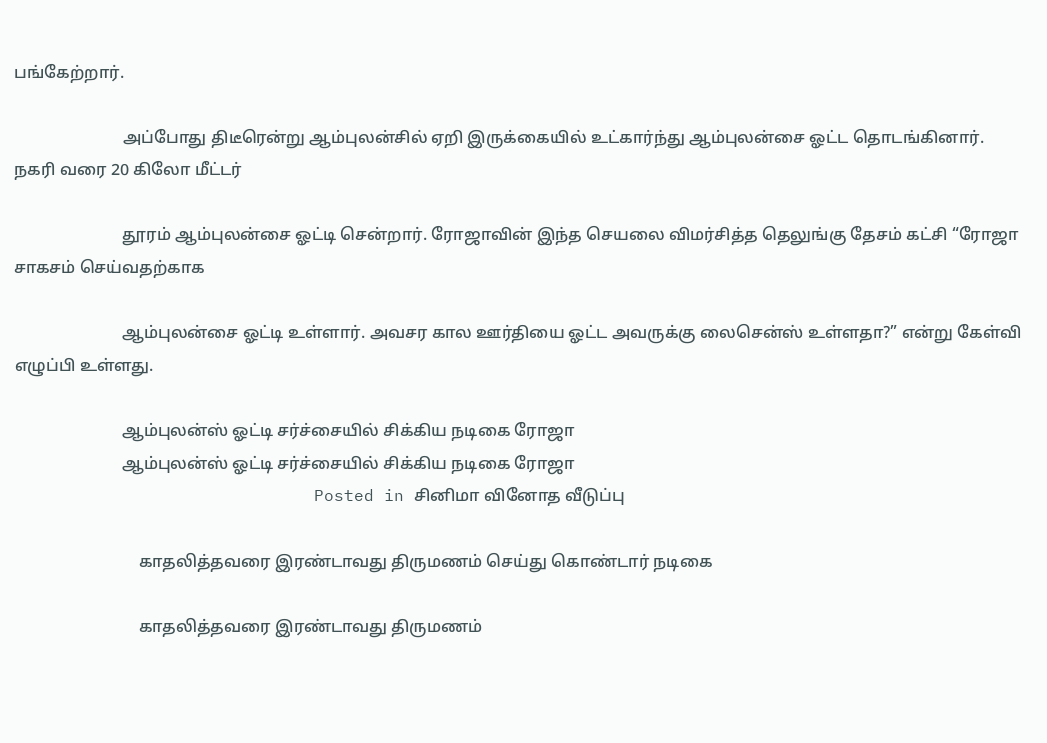பங்கேற்றார்.

                          அப்போது திடீரென்று ஆம்புலன்சில் ஏறி இருக்கையில் உட்கார்ந்து ஆம்புலன்சை ஓட்ட தொடங்கினார். நகரி வரை 20 கிலோ மீட்டர்

                          தூரம் ஆம்புலன்சை ஓட்டி சென்றார். ரோஜாவின் இந்த செயலை விமர்சித்த தெலுங்கு தேசம் கட்சி “ரோஜா சாகசம் செய்வதற்காக

                          ஆம்புலன்சை ஓட்டி உள்ளார். அவசர கால ஊர்தியை ஓட்ட அவருக்கு லைசென்ஸ் உள்ளதா?” என்று கேள்வி எழுப்பி உள்ளது.

                          ஆம்புலன்ஸ் ஓட்டி சர்ச்சையில் சிக்கிய நடிகை ரோஜா
                          ஆம்புலன்ஸ் ஓட்டி சர்ச்சையில் சிக்கிய நடிகை ரோஜா
                              Posted in சினிமா வினோத வீடுப்பு

                              காதலித்தவரை இரண்டாவது திருமணம் செய்து கொண்டார் நடிகை

                              காதலித்தவரை இரண்டாவது திருமணம்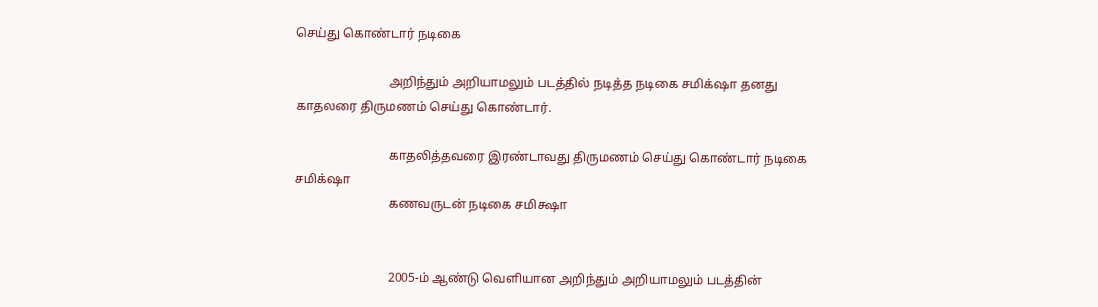செய்து கொண்டார் நடிகை

                              அறிந்தும் அறியாமலும் படத்தில் நடித்த நடிகை சமிக்‌ஷா தனது காதலரை திருமணம் செய்து கொண்டார்.

                              காதலித்தவரை இரண்டாவது திருமணம் செய்து கொண்டார் நடிகை சமிக்‌ஷா
                              கணவருடன் நடிகை சமிக்ஷா


                              2005-ம் ஆண்டு வெளியான அறிந்தும் அறியாமலும் படத்தின்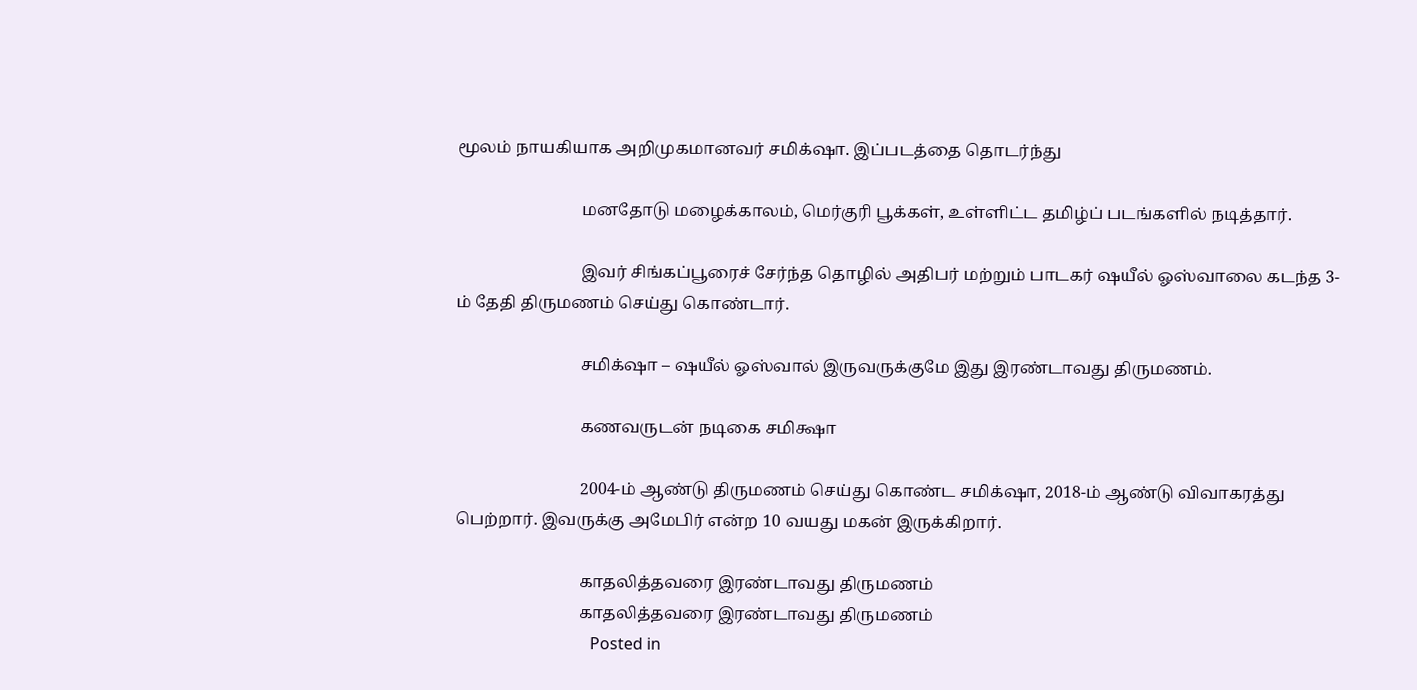மூலம் நாயகியாக அறிமுகமானவர் சமிக்‌ஷா. இப்படத்தை தொடர்ந்து

                              மனதோடு மழைக்காலம், மெர்குரி பூக்கள், உள்ளிட்ட தமிழ்ப் படங்களில் நடித்தார்.

                              இவர் சிங்கப்பூரைச் சேர்ந்த தொழில் அதிபர் மற்றும் பாடகர் ஷயீல் ஓஸ்வாலை கடந்த 3-ம் தேதி திருமணம் செய்து கொண்டார்.

                              சமிக்‌ஷா – ஷயீல் ஓஸ்வால் இருவருக்குமே இது இரண்டாவது திருமணம்.

                              கணவருடன் நடிகை சமிக்ஷா

                              2004-ம் ஆண்டு திருமணம் செய்து கொண்ட சமிக்‌ஷா, 2018-ம் ஆண்டு விவாகரத்து பெற்றார். இவருக்கு அமேபிர் என்ற 10 வயது மகன் இருக்கிறார்.

                              காதலித்தவரை இரண்டாவது திருமணம்
                              காதலித்தவரை இரண்டாவது திருமணம்
                                  Posted in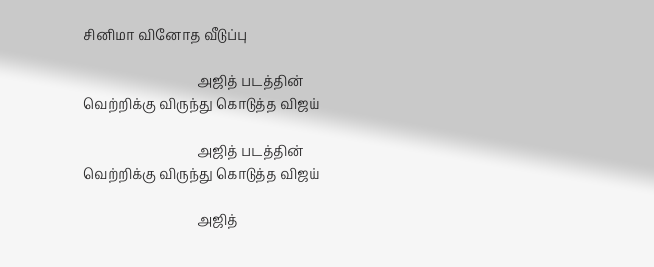சினிமா வினோத வீடுப்பு

                                  அஜித் படத்தின் வெற்றிக்கு விருந்து கொடுத்த விஜய்

                                  அஜித் படத்தின் வெற்றிக்கு விருந்து கொடுத்த விஜய்

                                  அஜித்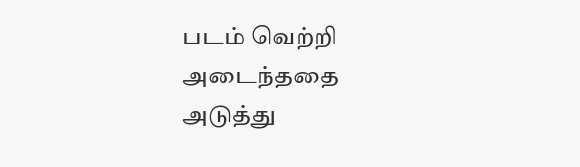படம் வெற்றி அடைந்ததை அடுத்து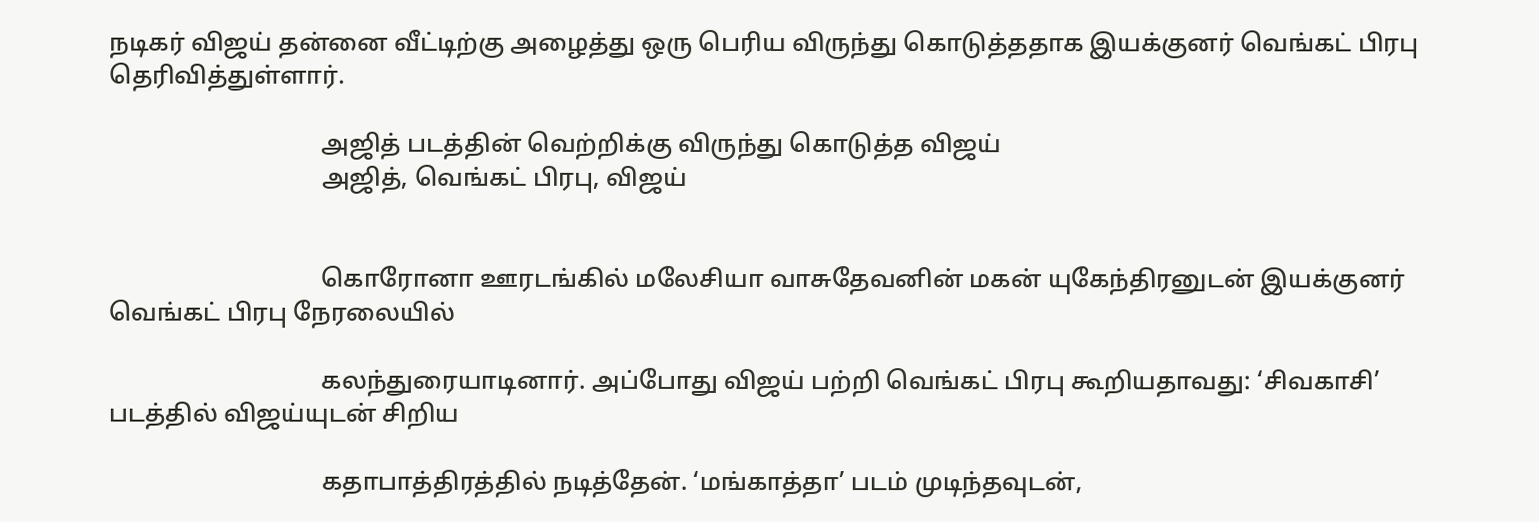நடிகர் விஜய் தன்னை வீட்டிற்கு அழைத்து ஒரு பெரிய விருந்து கொடுத்ததாக இயக்குனர் வெங்கட் பிரபு தெரிவித்துள்ளார்.

                                  அஜித் படத்தின் வெற்றிக்கு விருந்து கொடுத்த விஜய்
                                  அஜித், வெங்கட் பிரபு, விஜய்


                                  கொரோனா ஊரடங்கில் மலேசியா வாசுதேவனின் மகன் யுகேந்திரனுடன் இயக்குனர் வெங்கட் பிரபு நேரலையில்

                                  கலந்துரையாடினார். அப்போது விஜய் பற்றி வெங்கட் பிரபு கூறியதாவது: ‘சிவகாசி’ படத்தில் விஜய்யுடன் சிறிய

                                  கதாபாத்திரத்தில் நடித்தேன். ‘மங்காத்தா’ படம் முடிந்தவுடன்,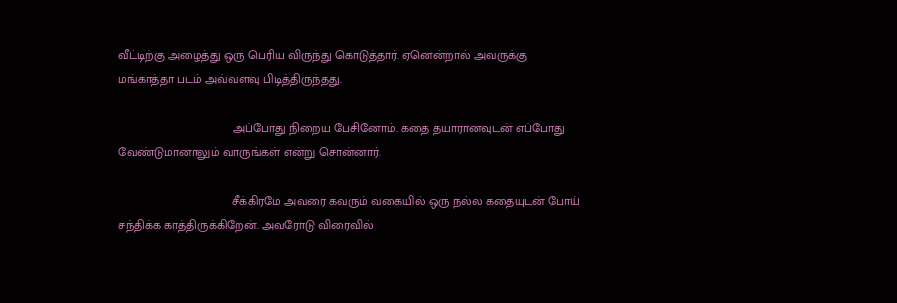வீட்டிற்கு அழைத்து ஒரு பெரிய விருந்து கொடுத்தார். ஏனென்றால் அவருக்கு மங்காத்தா படம் அவ்வளவு பிடித்திருந்தது.

                                  அப்போது நிறைய பேசினோம். கதை தயாரானவுடன் எப்போது வேண்டுமானாலும் வாருங்கள் என்று சொன்னார்.

                                  சீக்கிரமே அவரை கவரும் வகையில் ஒரு நல்ல கதையுடன் போய் சந்திக்க காத்திருக்கிறேன். அவரோடு விரைவில்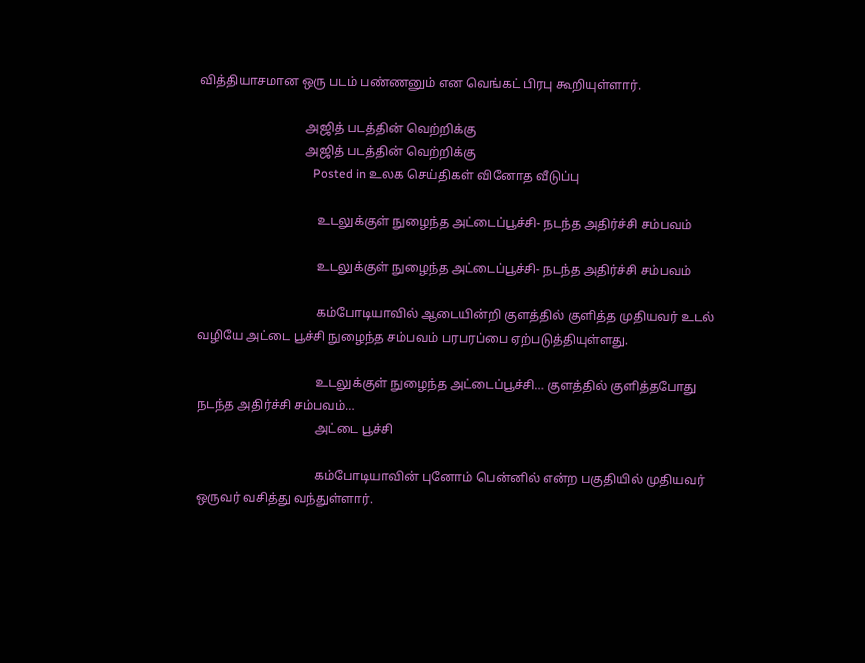வித்தியாசமான ஒரு படம் பண்ணனும் என வெங்கட் பிரபு கூறியுள்ளார்.

                                  அஜித் படத்தின் வெற்றிக்கு
                                  அஜித் படத்தின் வெற்றிக்கு
                                      Posted in உலக செய்திகள் வினோத வீடுப்பு

                                      உடலுக்குள் நுழைந்த அட்டைப்பூச்சி- நடந்த அதிர்ச்சி சம்பவம்

                                      உடலுக்குள் நுழைந்த அட்டைப்பூச்சி- நடந்த அதிர்ச்சி சம்பவம்

                                      கம்போடியாவில் ஆடையின்றி குளத்தில் குளித்த முதியவர் உடல் வழியே அட்டை பூச்சி நுழைந்த சம்பவம் பரபரப்பை ஏற்படுத்தியுள்ளது.

                                      உடலுக்குள் நுழைந்த அட்டைப்பூச்சி… குளத்தில் குளித்தபோது நடந்த அதிர்ச்சி சம்பவம்…
                                      அட்டை பூச்சி

                                      கம்போடியாவின் புனோம் பென்னில் என்ற பகுதியில் முதியவர் ஒருவர் வசித்து வந்துள்ளார்.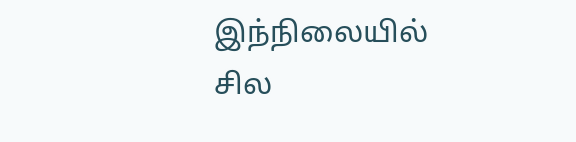இந்நிலையில் சில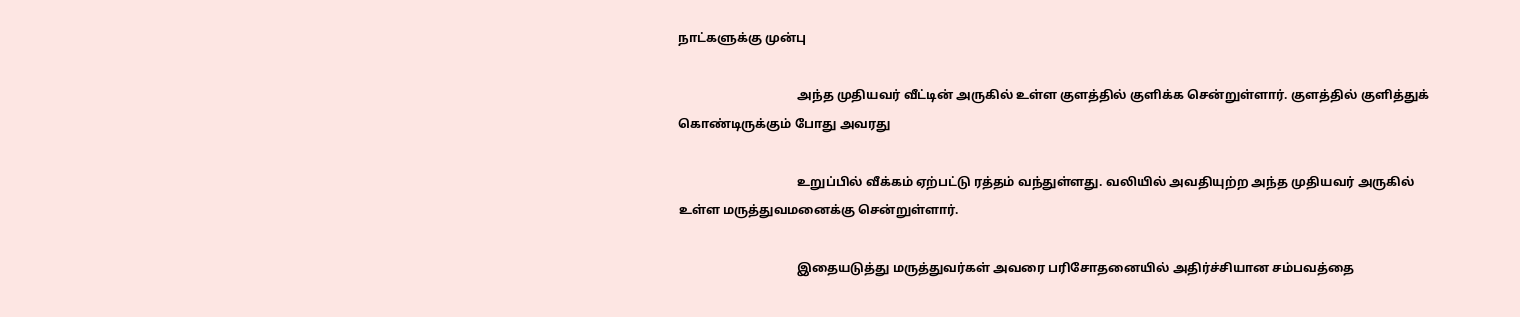நாட்களுக்கு முன்பு

                                      அந்த முதியவர் வீட்டின் அருகில் உள்ள குளத்தில் குளிக்க சென்றுள்ளார். குளத்தில் குளித்துக் கொண்டிருக்கும் போது அவரது

                                      உறுப்பில் வீக்கம் ஏற்பட்டு ரத்தம் வந்துள்ளது. வலியில் அவதியுற்ற அந்த முதியவர் அருகில் உள்ள மருத்துவமனைக்கு சென்றுள்ளார்.

                                      இதையடுத்து மருத்துவர்கள் அவரை பரிசோதனையில் அதிர்ச்சியான சம்பவத்தை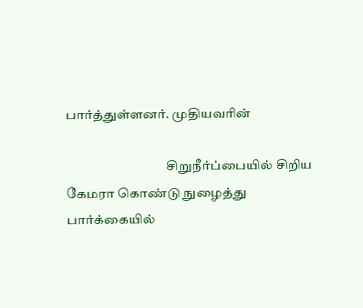பார்த்துள்ளனர். முதியவரின்

                                      சிறுநீர்ப்பையில் சிறிய கேமரா கொண்டு நுழைத்து பார்க்கையில்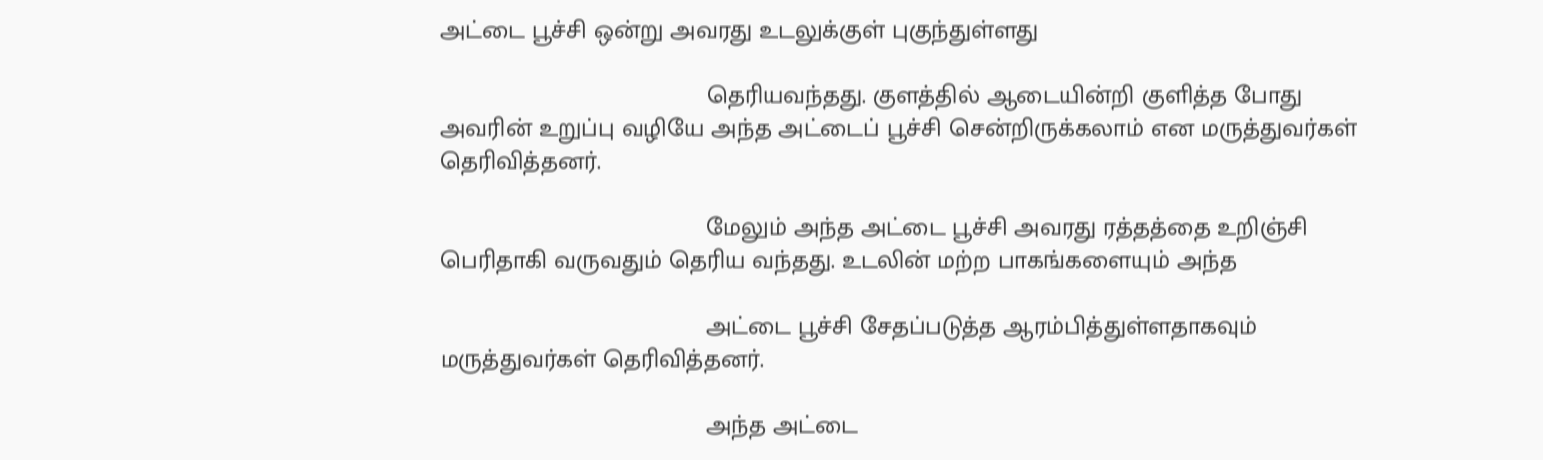அட்டை பூச்சி ஒன்று அவரது உடலுக்குள் புகுந்துள்ளது

                                      தெரியவந்தது. குளத்தில் ஆடையின்றி குளித்த போது அவரின் உறுப்பு வழியே அந்த அட்டைப் பூச்சி சென்றிருக்கலாம் என மருத்துவர்கள் தெரிவித்தனர்.

                                      மேலும் அந்த அட்டை பூச்சி அவரது ரத்தத்தை உறிஞ்சி பெரிதாகி வருவதும் தெரிய வந்தது. உடலின் மற்ற பாகங்களையும் அந்த

                                      அட்டை பூச்சி சேதப்படுத்த ஆரம்பித்துள்ளதாகவும் மருத்துவர்கள் தெரிவித்தனர்.

                                      அந்த அட்டை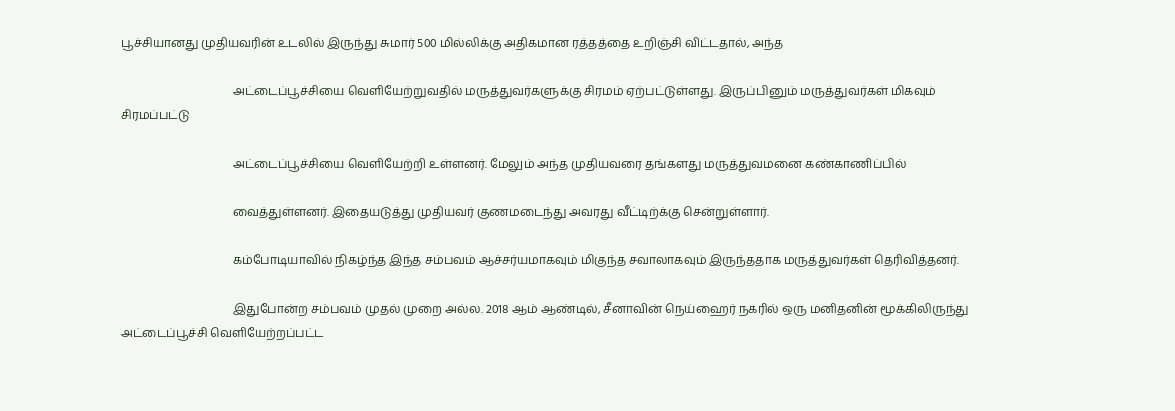பூச்சியானது முதியவரின் உடலில் இருந்து சுமார் 500 மில்லிக்கு அதிகமான ரத்தத்தை உறிஞ்சி விட்டதால், அந்த

                                      அட்டைப்பூச்சியை வெளியேற்றுவதில் மருத்துவர்களுக்கு சிரமம் ஏற்பட்டுள்ளது. இருப்பினும் மருத்துவர்கள் மிகவும் சிரமப்பட்டு

                                      அட்டைப்பூச்சியை வெளியேற்றி உள்ளனர். மேலும் அந்த முதியவரை தங்களது மருத்துவமனை கண்காணிப்பில்

                                      வைத்துள்ளனர். இதையடுத்து முதியவர் குணமடைந்து அவரது வீட்டிற்க்கு சென்றுள்ளார்.

                                      கம்போடியாவில் நிகழ்ந்த இந்த சம்பவம் ஆச்சர்யமாகவும் மிகுந்த சவாலாகவும் இருந்ததாக மருத்துவர்கள் தெரிவித்தனர்.

                                      இதுபோன்ற சம்பவம் முதல் முறை அல்ல. 2018 ஆம் ஆண்டில், சீனாவின் நெய்ஹைர் நகரில் ஒரு மனிதனின் மூக்கிலிருந்து அட்டைப்பூச்சி வெளியேற்றப்பட்ட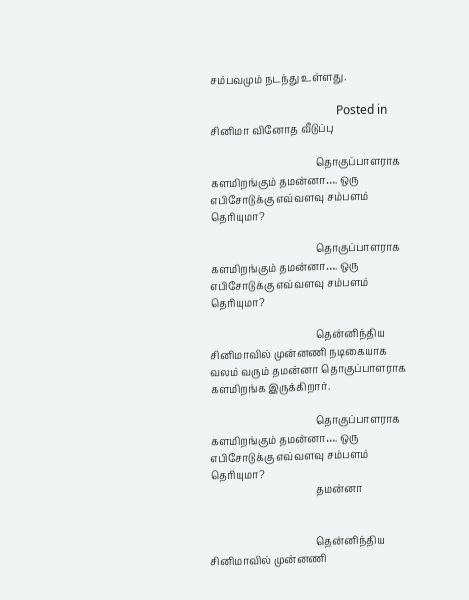சம்பவமும் நடந்து உள்ளது.

                                          Posted in சினிமா வினோத வீடுப்பு

                                          தொகுப்பாளராக களமிறங்கும் தமன்னா…. ஒரு எபிசோடுக்கு எவ்வளவு சம்பளம் தெரியுமா?

                                          தொகுப்பாளராக களமிறங்கும் தமன்னா…. ஒரு எபிசோடுக்கு எவ்வளவு சம்பளம் தெரியுமா?

                                          தென்னிந்திய சினிமாவில் முன்னணி நடிகையாக வலம் வரும் தமன்னா தொகுப்பாளராக களமிறங்க இருக்கிறார்.

                                          தொகுப்பாளராக களமிறங்கும் தமன்னா…. ஒரு எபிசோடுக்கு எவ்வளவு சம்பளம் தெரியுமா?
                                          தமன்னா


                                          தென்னிந்திய சினிமாவில் முன்னணி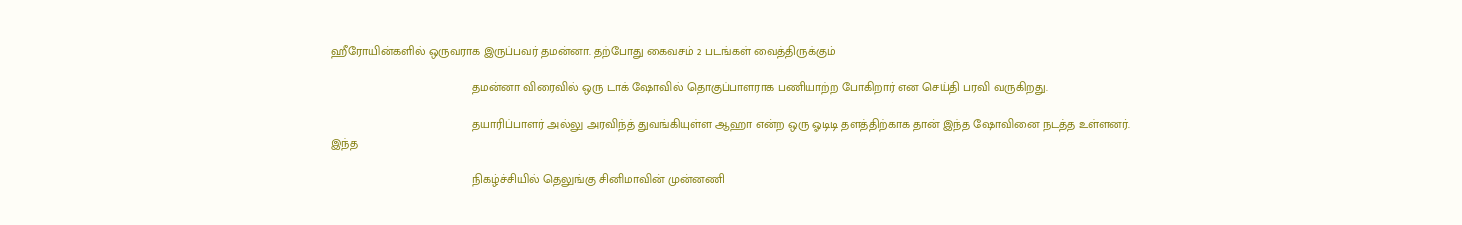ஹீரோயின்களில் ஒருவராக இருப்பவர் தமன்னா. தற்போது கைவசம் 2 படங்கள் வைத்திருக்கும்

                                          தமன்னா விரைவில் ஒரு டாக் ஷோவில் தொகுப்பாளராக பணியாற்ற போகிறார் என செய்தி பரவி வருகிறது.

                                          தயாரிப்பாளர் அல்லு அரவிந்த் துவங்கியுள்ள ஆஹா என்ற ஒரு ஓடிடி தளத்திற்காக தான் இந்த ஷோவினை நடத்த உள்ளனர். இந்த

                                          நிகழ்ச்சியில் தெலுங்கு சினிமாவின் முன்னணி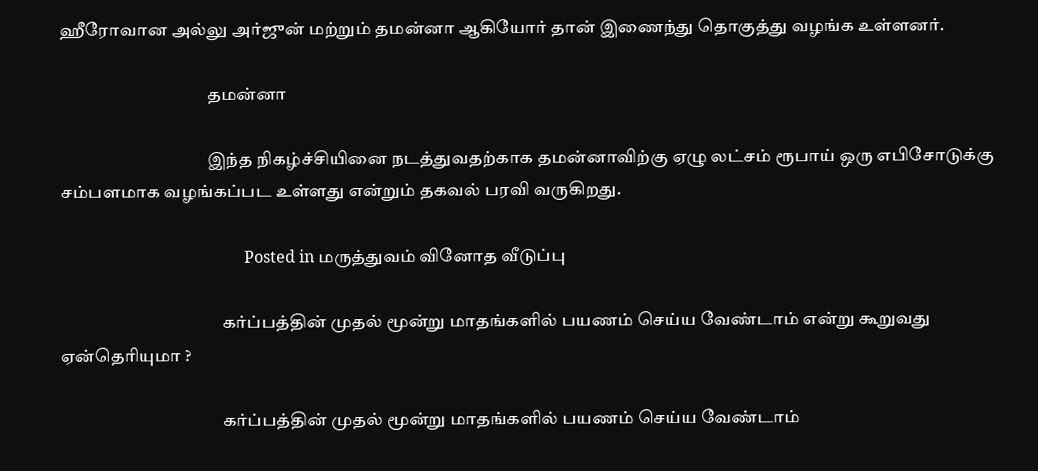ஹீரோவான அல்லு அர்ஜுன் மற்றும் தமன்னா ஆகியோர் தான் இணைந்து தொகுத்து வழங்க உள்ளனர்.

                                          தமன்னா

                                          இந்த நிகழ்ச்சியினை நடத்துவதற்காக தமன்னாவிற்கு ஏழு லட்சம் ரூபாய் ஒரு எபிசோடுக்கு சம்பளமாக வழங்கப்பட உள்ளது என்றும் தகவல் பரவி வருகிறது.

                                              Posted in மருத்துவம் வினோத வீடுப்பு

                                              கர்ப்பத்தின் முதல் மூன்று மாதங்களில் பயணம் செய்ய வேண்டாம் என்று கூறுவது ஏன்தெரியுமா ?

                                              கர்ப்பத்தின் முதல் மூன்று மாதங்களில் பயணம் செய்ய வேண்டாம்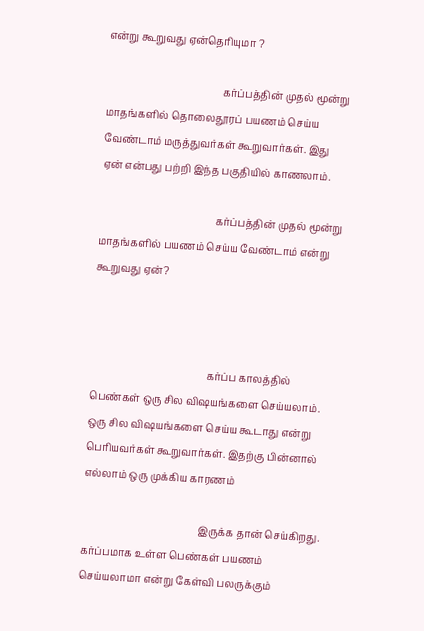என்று கூறுவது ஏன்தெரியுமா ?

                                              கர்ப்பத்தின் முதல் மூன்று மாதங்களில் தொலைதூரப் பயணம் செய்ய வேண்டாம் மருத்துவர்கள் கூறுவார்கள். இது ஏன் என்பது பற்றி இந்த பகுதியில் காணலாம்.

                                              கர்ப்பத்தின் முதல் மூன்று மாதங்களில் பயணம் செய்ய வேண்டாம் என்று கூறுவது ஏன்?



                                              கர்ப்ப காலத்தில் பெண்கள் ஒரு சில விஷயங்களை செய்யலாம். ஒரு சில விஷயங்களை செய்ய கூடாது என்று பெரியவர்கள் கூறுவார்கள். இதற்கு பின்னால் எல்லாம் ஒரு முக்கிய காரணம்

                                              இருக்க தான் செய்கிறது. கர்ப்பமாக உள்ள பெண்கள் பயணம் செய்யலாமா என்று கேள்வி பலருக்கும்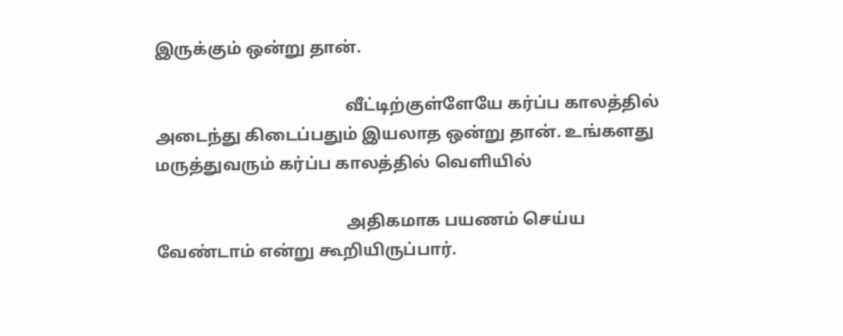இருக்கும் ஒன்று தான்.

                                              வீட்டிற்குள்ளேயே கர்ப்ப காலத்தில் அடைந்து கிடைப்பதும் இயலாத ஒன்று தான். உங்களது மருத்துவரும் கர்ப்ப காலத்தில் வெளியில்

                                              அதிகமாக பயணம் செய்ய வேண்டாம் என்று கூறியிருப்பார்.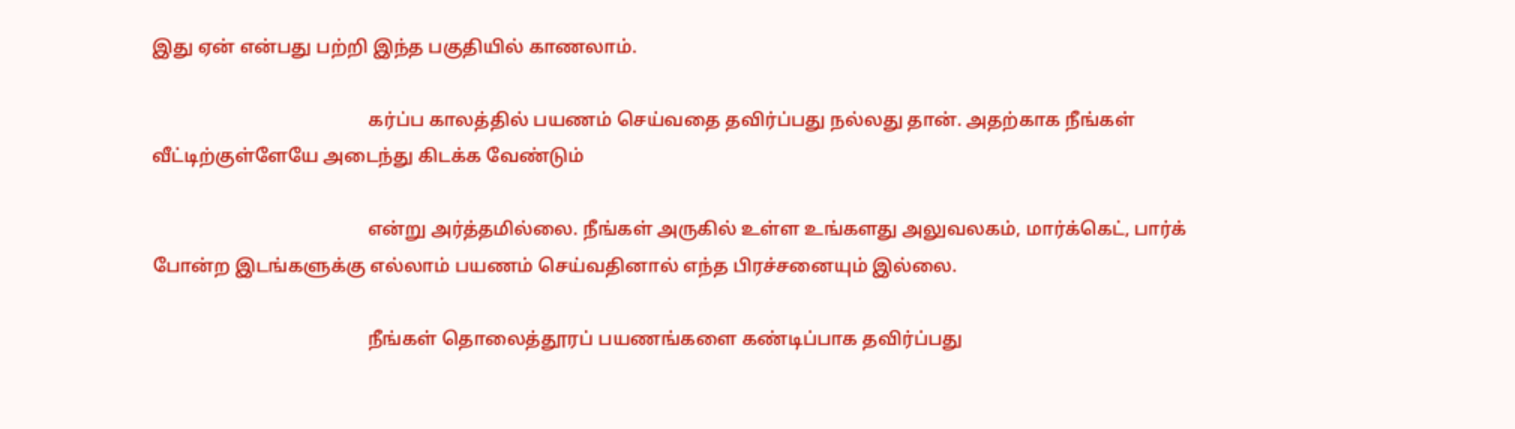இது ஏன் என்பது பற்றி இந்த பகுதியில் காணலாம்.

                                              கர்ப்ப காலத்தில் பயணம் செய்வதை தவிர்ப்பது நல்லது தான். அதற்காக நீங்கள் வீட்டிற்குள்ளேயே அடைந்து கிடக்க வேண்டும்

                                              என்று அர்த்தமில்லை. நீங்கள் அருகில் உள்ள உங்களது அலுவலகம், மார்க்கெட், பார்க் போன்ற இடங்களுக்கு எல்லாம் பயணம் செய்வதினால் எந்த பிரச்சனையும் இல்லை.

                                              நீங்கள் தொலைத்தூரப் பயணங்களை கண்டிப்பாக தவிர்ப்பது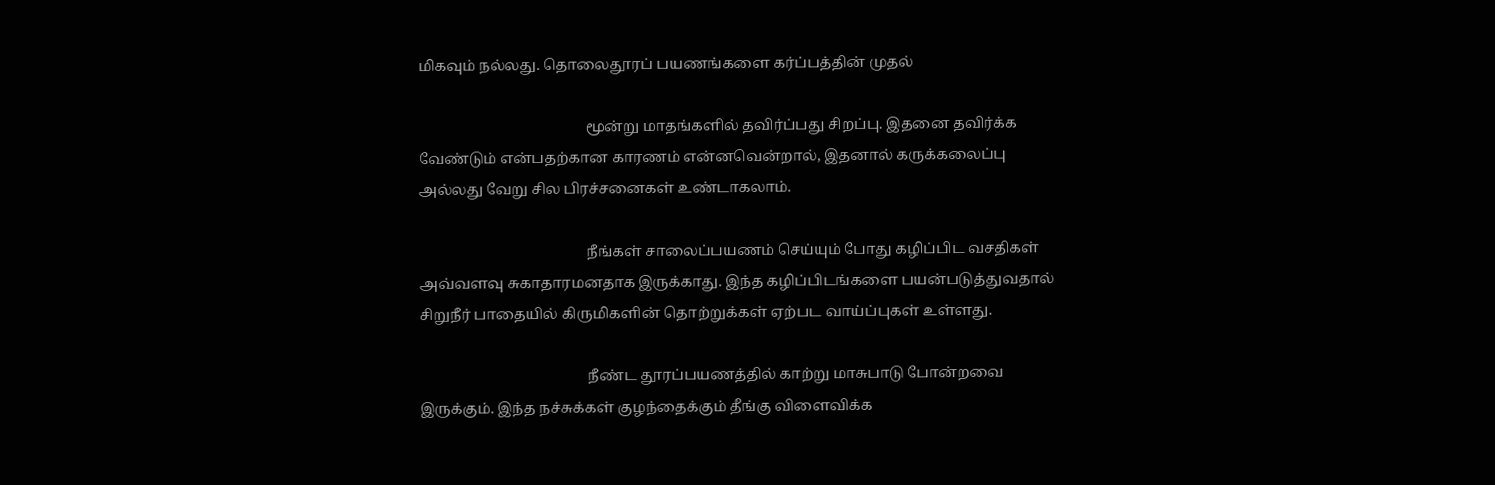மிகவும் நல்லது. தொலைதூரப் பயணங்களை கர்ப்பத்தின் முதல்

                                              மூன்று மாதங்களில் தவிர்ப்பது சிறப்பு. இதனை தவிர்க்க வேண்டும் என்பதற்கான காரணம் என்னவென்றால், இதனால் கருக்கலைப்பு அல்லது வேறு சில பிரச்சனைகள் உண்டாகலாம்.

                                              நீங்கள் சாலைப்பயணம் செய்யும் போது கழிப்பிட வசதிகள் அவ்வளவு சுகாதாரமனதாக இருக்காது. இந்த கழிப்பிடங்களை பயன்படுத்துவதால் சிறுநீர் பாதையில் கிருமிகளின் தொற்றுக்கள் ஏற்பட வாய்ப்புகள் உள்ளது.

                                              நீண்ட தூரப்பயணத்தில் காற்று மாசுபாடு போன்றவை இருக்கும். இந்த நச்சுக்கள் குழந்தைக்கும் தீங்கு விளைவிக்க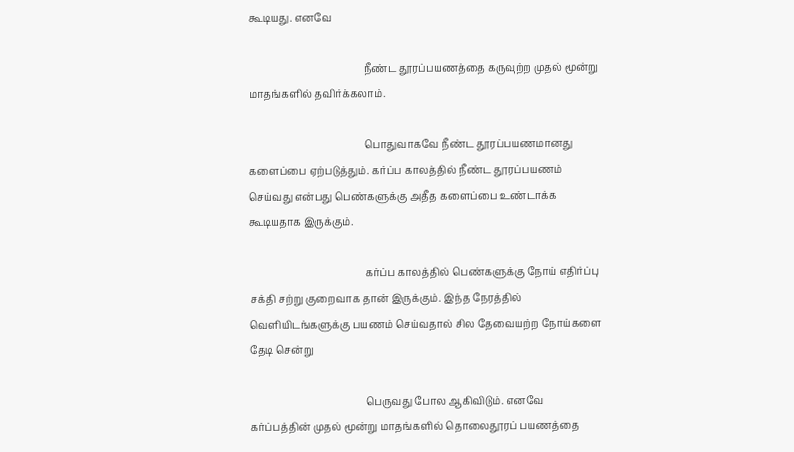கூடியது. எனவே

                                              நீண்ட தூரப்பயணத்தை கருவுற்ற முதல் மூன்று மாதங்களில் தவிர்க்கலாம்.

                                              பொதுவாகவே நீண்ட தூரப்பயணமானது களைப்பை ஏற்படுத்தும். கர்ப்ப காலத்தில் நீண்ட தூரப்பயணம் செய்வது என்பது பெண்களுக்கு அதீத களைப்பை உண்டாக்க கூடியதாக இருக்கும்.

                                              கர்ப்ப காலத்தில் பெண்களுக்கு நோய் எதிர்ப்பு சக்தி சற்று குறைவாக தான் இருக்கும். இந்த நேரத்தில் வெளியிடங்களுக்கு பயணம் செய்வதால் சில தேவையற்ற நோய்களை தேடி சென்று

                                              பெருவது போல ஆகிவிடும். எனவே கர்ப்பத்தின் முதல் மூன்று மாதங்களில் தொலைதூரப் பயணத்தை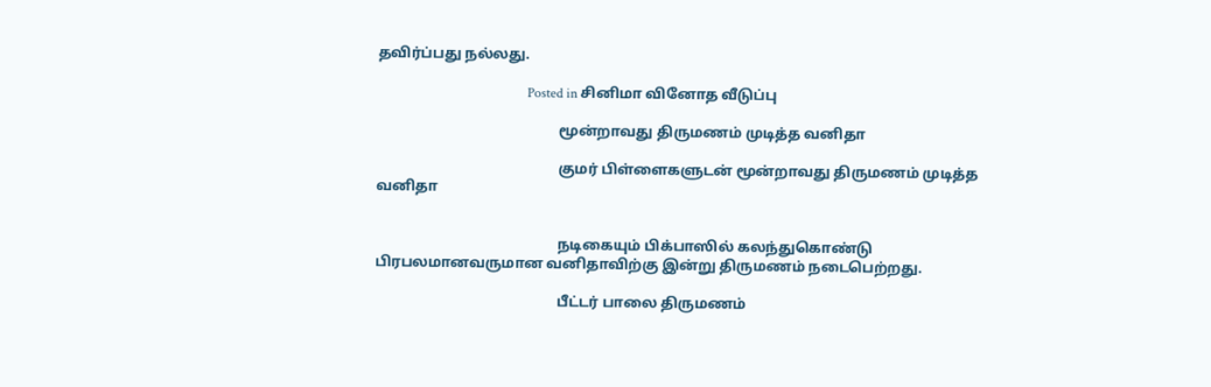தவிர்ப்பது நல்லது.

                                                  Posted in சினிமா வினோத வீடுப்பு

                                                  மூன்றாவது திருமணம் முடித்த வனிதா

                                                  குமர் பிள்ளைகளுடன் மூன்றாவது திருமணம் முடித்த வனிதா


                                                  நடிகையும் பிக்பாஸில் கலந்துகொண்டு பிரபலமானவருமான வனிதாவிற்கு இன்று திருமணம் நடைபெற்றது.

                                                  பீட்டர் பாலை திருமணம்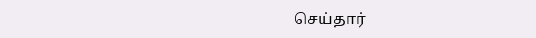செய்தார்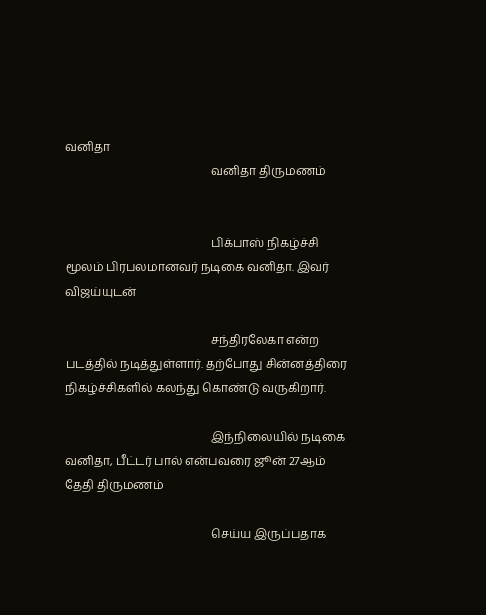வனிதா
                                                  வனிதா திருமணம்


                                                  பிக்பாஸ் நிகழ்ச்சி மூலம் பிரபலமானவர் நடிகை வனிதா. இவர் விஜய்யுடன்

                                                  சந்திரலேகா என்ற படத்தில் நடித்துள்ளார். தற்போது சின்னத்திரை நிகழ்ச்சிகளில் கலந்து கொண்டு வருகிறார்.

                                                  இந்நிலையில் நடிகை வனிதா, பீட்டர் பால் என்பவரை ஜூன் 27ஆம் தேதி திருமணம்

                                                  செய்ய இருப்பதாக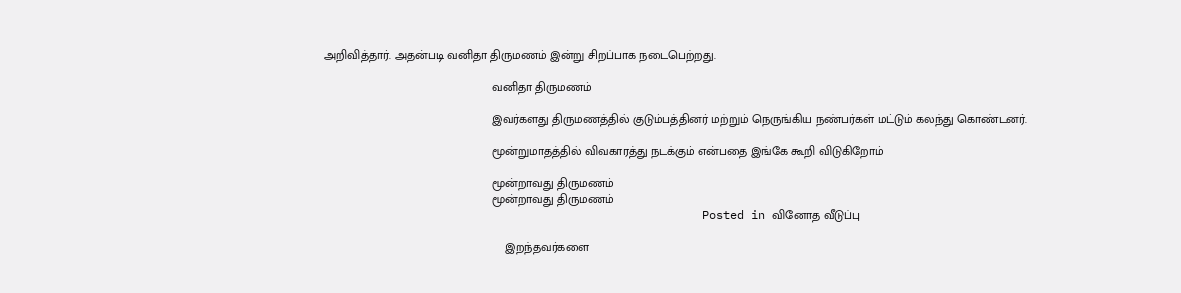அறிவித்தார். அதன்படி வனிதா திருமணம் இன்று சிறப்பாக நடைபெற்றது.

                                                  வனிதா திருமணம்

                                                  இவர்களது திருமணத்தில் குடும்பத்தினர் மற்றும் நெருங்கிய நண்பர்கள் மட்டும் கலந்து கொண்டனர்.

                                                  மூன்றுமாதத்தில் விவகாரத்து நடக்கும் என்பதை இங்கே கூறி விடுகிறோம்

                                                  மூன்றாவது திருமணம்
                                                  மூன்றாவது திருமணம்
                                                      Posted in வினோத வீடுப்பு

                                                      இறந்தவர்களை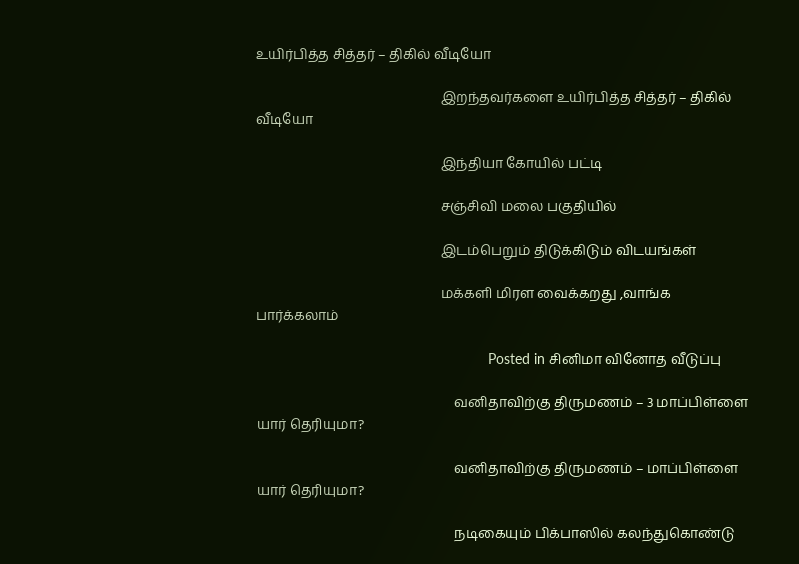உயிர்பித்த சித்தர் – திகில் வீடியோ

                                                      இறந்தவர்களை உயிர்பித்த சித்தர் – திகில் வீடியோ

                                                      இந்தியா கோயில் பட்டி

                                                      சஞ்சிவி மலை பகுதியில்

                                                      இடம்பெறும் திடுக்கிடும் விடயங்கள்

                                                      மக்களி மிரள வைக்கறது ,வாங்க பார்க்கலாம்

                                                          Posted in சினிமா வினோத வீடுப்பு

                                                          வனிதாவிற்கு திருமணம் – 3 மாப்பிள்ளை யார் தெரியுமா?

                                                          வனிதாவிற்கு திருமணம் – மாப்பிள்ளை யார் தெரியுமா?

                                                          நடிகையும் பிக்பாஸில் கலந்துகொண்டு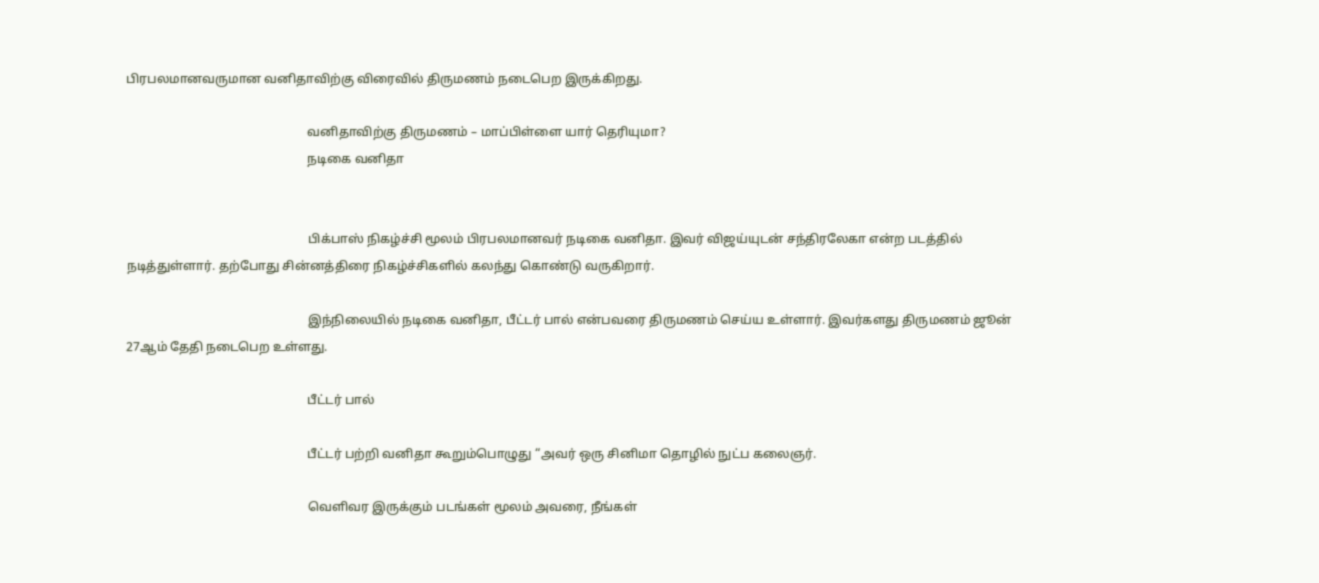பிரபலமானவருமான வனிதாவிற்கு விரைவில் திருமணம் நடைபெற இருக்கிறது.

                                                          வனிதாவிற்கு திருமணம் – மாப்பிள்ளை யார் தெரியுமா?
                                                          நடிகை வனிதா


                                                          பிக்பாஸ் நிகழ்ச்சி மூலம் பிரபலமானவர் நடிகை வனிதா. இவர் விஜய்யுடன் சந்திரலேகா என்ற படத்தில் நடித்துள்ளார். தற்போது சின்னத்திரை நிகழ்ச்சிகளில் கலந்து கொண்டு வருகிறார்.

                                                          இந்நிலையில் நடிகை வனிதா, பீட்டர் பால் என்பவரை திருமணம் செய்ய உள்ளார். இவர்களது திருமணம் ஜூன் 27ஆம் தேதி நடைபெற உள்ளது.

                                                          பீட்டர் பால்

                                                          பீட்டர் பற்றி வனிதா கூறும்பொழுது “அவர் ஒரு சினிமா தொழில் நுட்ப கலைஞர்.

                                                          வெளிவர இருக்கும் படங்கள் மூலம் அவரை, நீங்கள்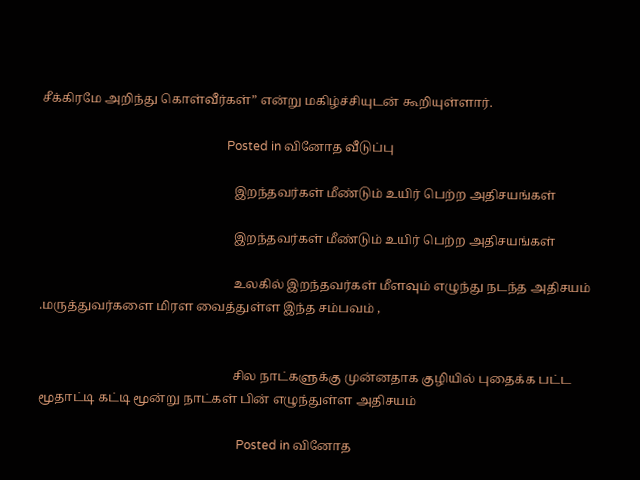சீக்கிரமே அறிந்து கொள்வீர்கள்” என்று மகிழ்ச்சியுடன் கூறியுள்ளார்.

                                                              Posted in வினோத வீடுப்பு

                                                              இறந்தவர்கள் மீண்டும் உயிர் பெற்ற அதிசயங்கள்

                                                              இறந்தவர்கள் மீண்டும் உயிர் பெற்ற அதிசயங்கள்

                                                              உலகில் இறந்தவர்கள் மீளவும் எழுந்து நடந்த அதிசயம் .மருத்துவர்களை மிரள வைத்துள்ள இந்த சம்பவம் ,


                                                              சில நாட்களுக்கு முன்னதாக குழியில் புதைக்க பட்ட மூதாட்டி கட்டி மூன்று நாட்கள் பின் எழுந்துள்ள அதிசயம்

                                                                  Posted in வினோத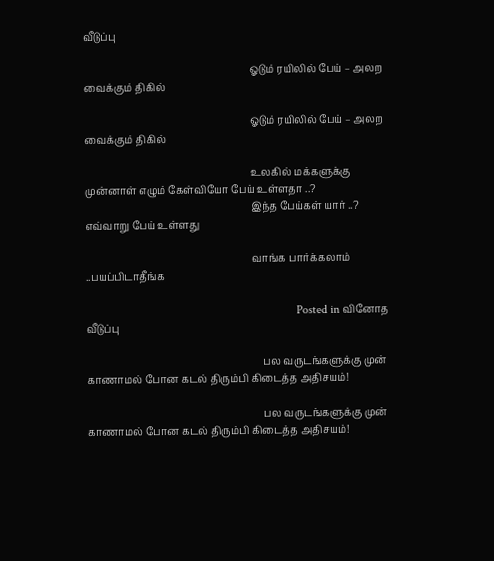வீடுப்பு

                                                                  ஓடும் ரயிலில் பேய் – அலற வைக்கும் திகில்

                                                                  ஓடும் ரயிலில் பேய் – அலற வைக்கும் திகில்

                                                                  உலகில் மக்களுக்கு முன்னாள் எழும் கேள்வியோ பேய் உள்ளதா ..?
                                                                  இந்த பேய்கள் யார் ..? எவ்வாறு பேய் உள்ளது

                                                                  வாங்க பார்க்கலாம் ..பயப்பிடாதீங்க

                                                                      Posted in வினோத வீடுப்பு

                                                                      பல வருடங்களுக்கு முன் காணாமல் போன கடல் திரும்பி கிடைத்த அதிசயம்!

                                                                      பல வருடங்களுக்கு முன் காணாமல் போன கடல் திரும்பி கிடைத்த அதிசயம்!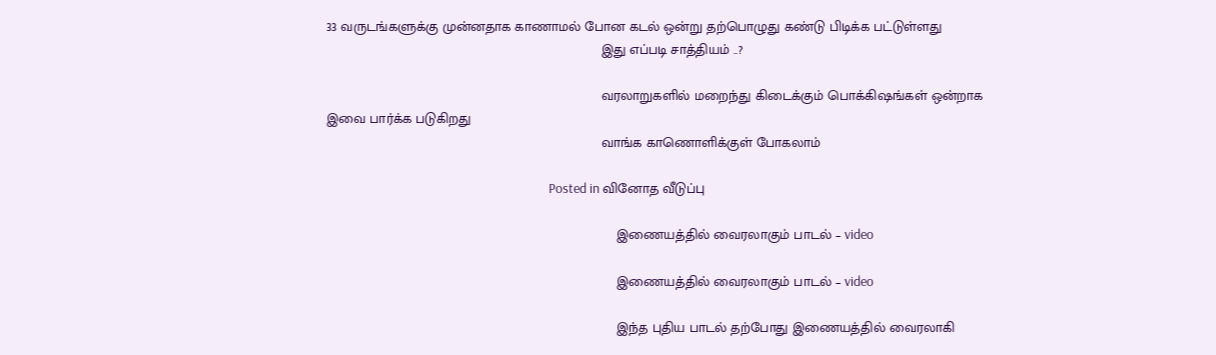33 வருடங்களுக்கு முன்னதாக காணாமல் போன கடல் ஒன்று தற்பொழுது கண்டு பிடிக்க பட்டுள்ளது
                                                                      இது எப்படி சாத்தியம் ..?

                                                                      வரலாறுகளில் மறைந்து கிடைக்கும் பொக்கிஷங்கள் ஒன்றாக இவை பார்க்க படுகிறது
                                                                      வாங்க காணொளிக்குள் போகலாம்

                                                                          Posted in வினோத வீடுப்பு

                                                                          இணையத்தில் வைரலாகும் பாடல் – video

                                                                          இணையத்தில் வைரலாகும் பாடல் – video

                                                                          இந்த புதிய பாடல் தற்போது இணையத்தில் வைரலாகி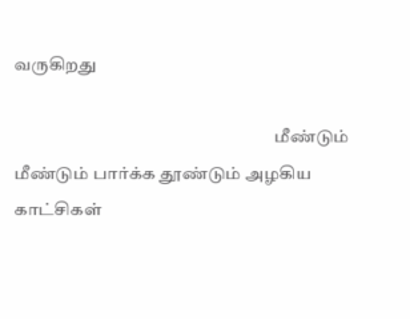வருகிறது

                                                                          மீண்டும் மீண்டும் பார்க்க தூண்டும் அழகிய காட்சிகள்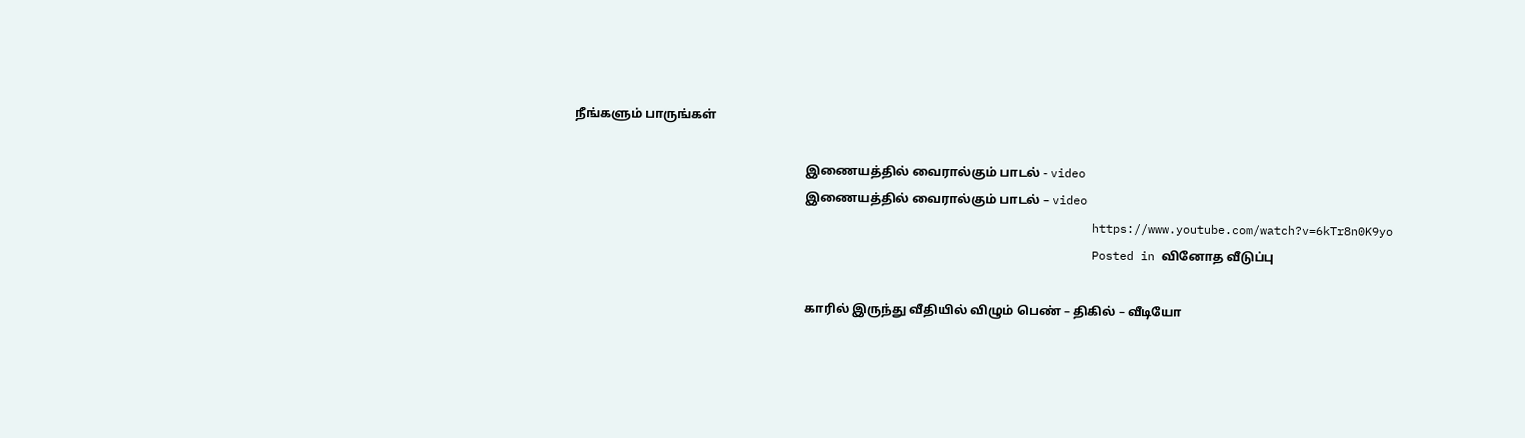நீங்களும் பாருங்கள்

                                                                          இணையத்தில் வைரால்கும் பாடல் - video
                                                                          இணையத்தில் வைரால்கும் பாடல் – video
                                                                          https://www.youtube.com/watch?v=6kTr8n0K9yo
                                                                          Posted in வினோத வீடுப்பு

                                                                          காரில் இருந்து வீதியில் விழும் பெண் – திகில் – வீடியோ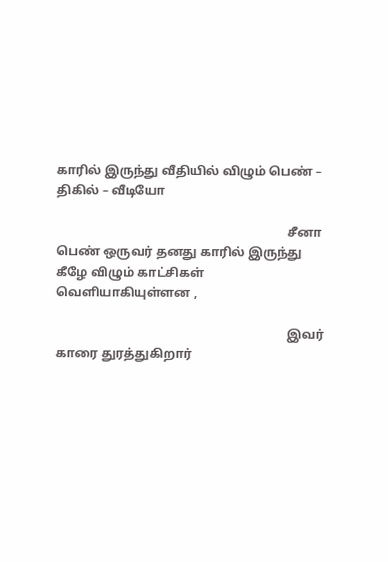காரில் இருந்து வீதியில் விழும் பெண் – திகில் – வீடியோ

                                                                          சீனா பெண் ஒருவர் தனது காரில் இருந்து கீழே விழும் காட்சிகள் வெளியாகியுள்ளன ,

                                                                          இவர் காரை துரத்துகிறார்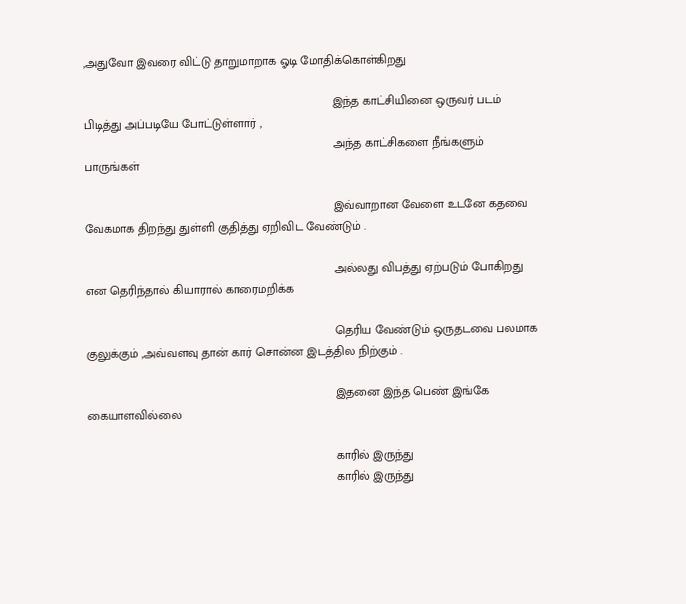,அதுவோ இவரை விட்டு தாறுமாறாக ஓடி மோதிக்கொள்கிறது

                                                                          இந்த காட்சியினை ஒருவர் படம் பிடித்து அப்படியே போட்டுள்ளார் ,
                                                                          அந்த காட்சிகளை நீங்களும் பாருங்கள்

                                                                          இவ்வாறான வேளை உடனே கதவை வேகமாக திறந்து துள்ளி குதித்து ஏறிவிட வேண்டும் .

                                                                          அல்லது விபத்து ஏற்படும் போகிறது என தெரிந்தால் கியாரால் காரைமறிக்க

                                                                          தெரிய வேண்டும் ஒருதடவை பலமாக குலுக்கும் ,அவ்வளவு தான் கார் சொன்ன இடத்தில நிற்கும் .

                                                                          இதனை இந்த பெண் இங்கே கையாளவில்லை

                                                                          காரில் இருந்து
                                                                          காரில் இருந்து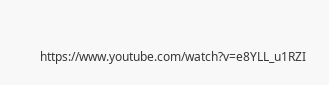https://www.youtube.com/watch?v=e8YLL_u1RZI